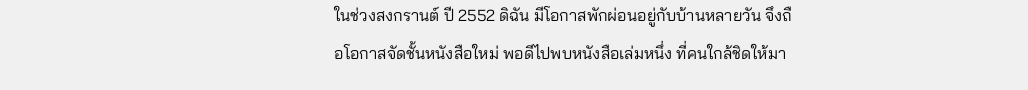ในช่วงสงกรานต์ ปี 2552 ดิฉัน มีโอกาสพักผ่อนอยู่กับบ้านหลายวัน จึงถือโอกาสจัดชั้นหนังสือใหม่ พอดีไปพบหนังสือเล่มหนึ่ง ที่คนใกล้ชิดให้มา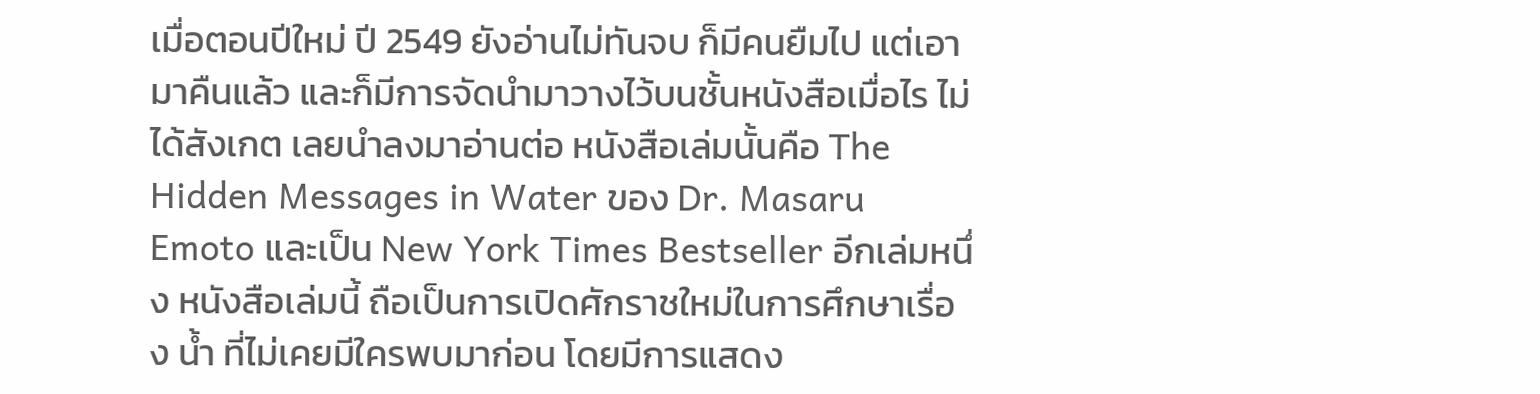เมื่อตอนปีใหม่ ปี 2549 ยังอ่านไม่ทันจบ ก็มีคนยืมไป แต่เอามาคืนแล้ว และก็มีการจัดนำมาวางไว้บนชั้นหนังสือเมื่อไร ไม่ได้สังเกต เลยนำลงมาอ่านต่อ หนังสือเล่มนั้นคือ The Hidden Messages in Water ของ Dr. Masaru Emoto และเป็น New York Times Bestseller อีกเล่มหนึ่ง หนังสือเล่มนี้ ถือเป็นการเปิดศักราชใหม่ในการศึกษาเรื่อง น้ำ ที่ไม่เคยมีใครพบมาก่อน โดยมีการแสดง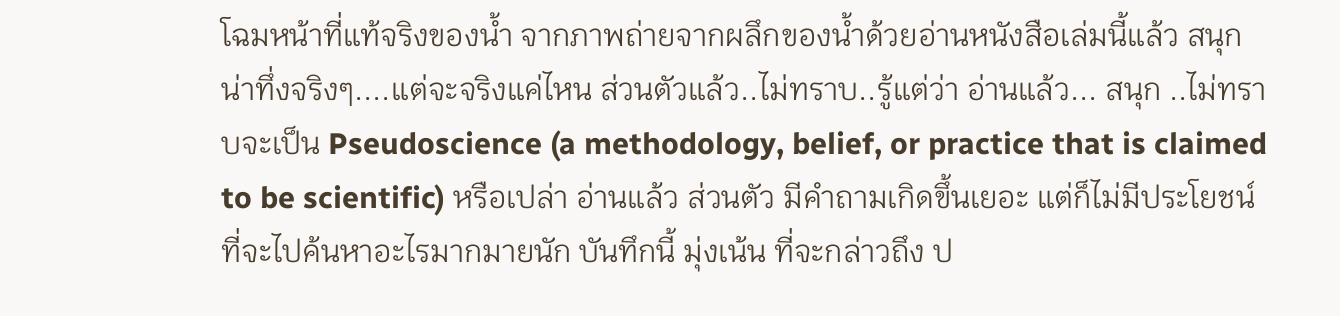โฉมหน้าที่แท้จริงของน้ำ จากภาพถ่ายจากผลึกของน้ำด้วยอ่านหนังสือเล่มนี้แล้ว สนุก น่าทึ่งจริงๆ....แต่จะจริงแค่ไหน ส่วนตัวแล้ว..ไม่ทราบ..รู้แต่ว่า อ่านแล้ว... สนุก ..ไม่ทราบจะเป็น Pseudoscience (a methodology, belief, or practice that is claimed to be scientific) หรือเปล่า อ่านแล้ว ส่วนตัว มีคำถามเกิดขึ้นเยอะ แต่ก็ไม่มีประโยชน์ ที่จะไปค้นหาอะไรมากมายนัก บันทึกนี้ มุ่งเน้น ที่จะกล่าวถึง ป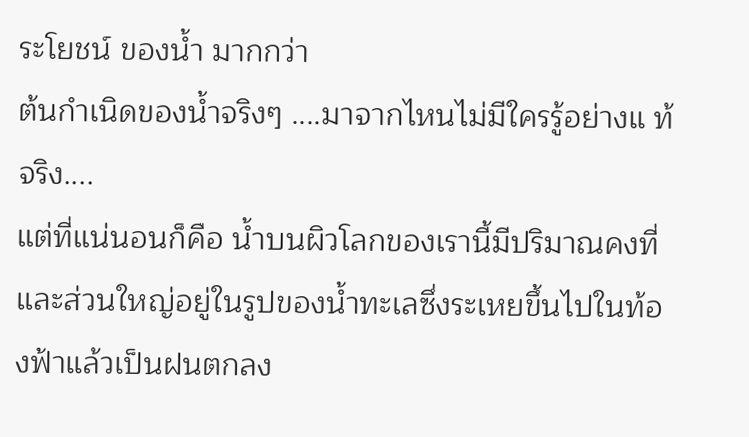ระโยชน์ ของน้ำ มากกว่า
ต้นกำเนิดของน้ำจริงๆ ....มาจากไหนไม่มีใครรู้อย่างแ ท้จริง....
แต่ที่แน่นอนก็คือ น้ำบนผิวโลกของเรานี้มีปริมาณคงที่ และส่วนใหญ่อยู่ในรูปของน้ำทะเลซึ่งระเหยขึ้นไปในท้องฟ้าแล้วเป็นฝนตกลง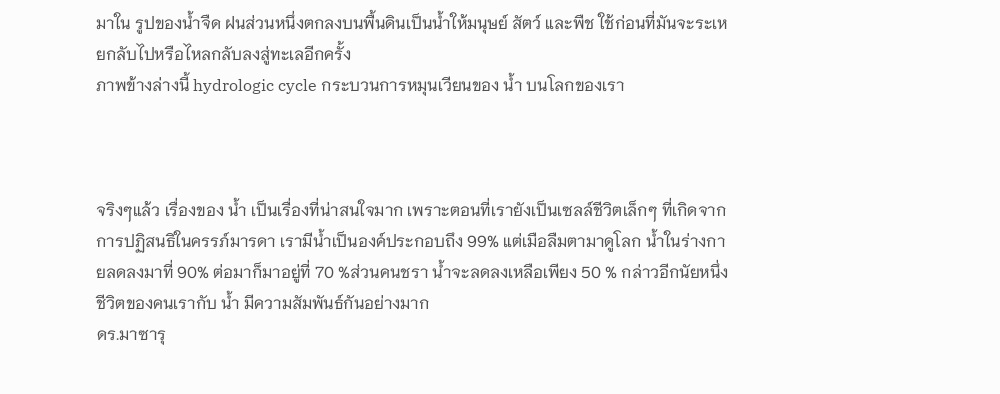มาใน รูปของน้ำจืด ฝนส่วนหนึ่งตกลงบนพื้นดินเป็นน้ำให้มนุษย์ สัตว์ และพืช ใช้ก่อนที่มันจะระเหยกลับไปหรือไหลกลับลงสู่ทะเลอีกครั้ง
ภาพข้างล่างนี้ hydrologic cycle กระบวนการหมุนเวียนของ น้ำ บนโลกของเรา



จริงๆแล้ว เรื่องของ น้ำ เป็นเรื่องที่น่าสนใจมาก เพราะตอนที่เรายังเป็นเซลล์ชีวิตเล็กๆ ที่เกิดจากการปฏิสนธิในครรภ์มารดา เรามีน้ำเป็นองค์ประกอบถึง 99% แต่เมือลืมตามาดูโลก น้ำในร่างกายลดลงมาที่ 90% ต่อมาก็มาอยู่ที่ 70 %ส่วนคนชรา น้ำจะลดลงเหลือเพียง 50 % กล่าวอีกนัยหนึ่ง ชีวิตของคนเรากับ น้ำ มีความสัมพันธ์กันอย่างมาก
ดร.มาซารุ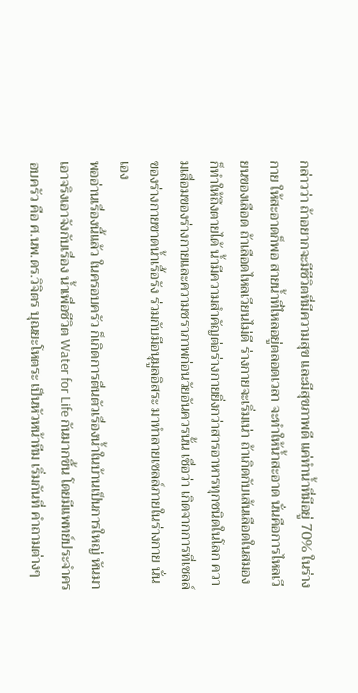กล่าวว่า ถ้าอยากจะมีชีวิตที่มีความสุข และมีสุขภาพดี แค่ทำน้ำที่มีอยู่ 70% ในร่างกาย ให้สะอาดก็พอ สายน้ำที่ไหลอยู่ตลอดเวลา จะทำให้น้ำสะอาด นั่นคือการไหลเวียนของเลือด ถ้าเลือดไหลเวียนไม่ดี ร่างกายจะเริ่มเน่า ถ้าเกิดกับเส้นเลือดในสมอง ก็ทำให้ถึงตายได้ น้ำมีความสำคัญต่อร่างกายยิ่งกว่าสารอาหารทุกชนิดในโลก ความเสื่อมของร่างกายและความชราภาพก่อนวัยอันควรนั้น เชื่อว่า เกิดจากการที่เซลล์ของร่างกายขาดน้ำเรื้อรัง ร่วมกับมีอนุมูลอิสระ มาทำลายเซลล์ภายในร่างกาย นั่นเอง
พออ่านเรื่องนี้แล้ว ในครอบครัว ก็เกิดการตื่นตัวเรื่องน้ำในบ้านเป็นการใหญ่ หันมาเอาจริงเอาจังกับเรื่อง น้ำเพื่อชีวิต Water for Life กันมากขึ้น โดยมีแพทย์ประจำครอบครัว คือ ศ.นพ.ดร.วิจิตร บุณยะโหตระ เป็นหัวหน้าทีม เริ่มกันที่ คำถามต่างๆ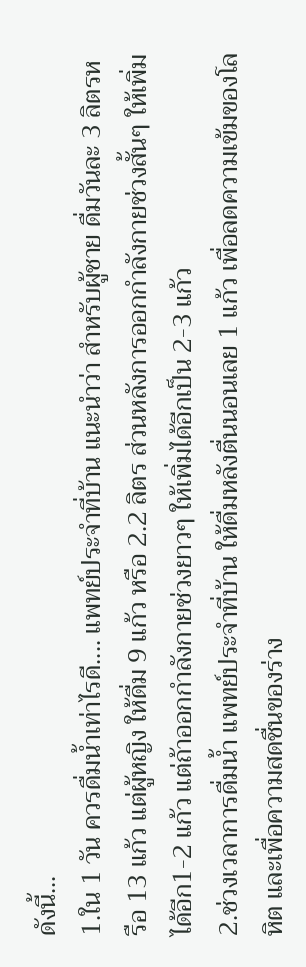ดังนี้...
1.ใน 1 วัน ควรดื่มน้ำเท่าไรดี.... แพทย์ประจำที่บ้าน แนะนำว่า สำหรับผู้ชาย ดื่มวันละ 3 ลิตรหรือ 13 แก้ว แต่ผู้หญิง ให้ดื่ม 9 แก้ว หรือ 2.2 ลิตร ส่วนหลังการออกกำลังกายช่วงสั้นๆ ให้เพิ่มได้อีก1-2 แก้ว แต่ถ้าออกกำลังกายช่วงยาวๆ ให้เพิ่มได้อีกเป็น 2-3 แก้ว
2.ช่วงเวลาการดื่มน้ำ แพทย์ประจำที่บ้าน ให้ดื่มหลังตื่นนอนเลย 1 แก้ว เพื่อลดความเข้มของโลหิต และเพื่อความสดชื่นของร่าง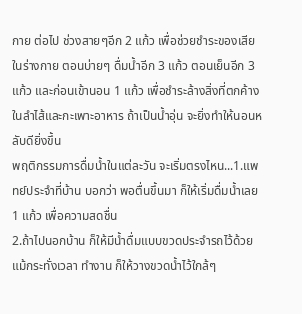กาย ต่อไป ช่วงสายๆอีก 2 แก้ว เพื่อช่วยชำระของเสียในร่างกาย ตอนบ่ายๆ ดื่มน้ำอีก 3 แก้ว ตอนเย็นอีก 3 แก้ว และก่อนเข้านอน 1 แก้ว เพื่อชำระล้างสิ่งที่ตกค้างในลำไส้และกะเพาะอาหาร ถ้าเป็นน้ำอุ่น จะยิ่งทำให้นอนหลับดียิ่งขึ้น
พฤติกรรมการดื่มน้ำในแต่ละวัน จะเริ่มตรงไหน...1.แพทย์ประจำที่บ้าน บอกว่า พอตื่นขึ้นมา ก็ให้เริ่มดื่มน้ำเลย 1 แก้ว เพื่อความสดชื่น
2.ถ้าไปนอกบ้าน ก็ให้มีน้ำดื่มแบบขวดประจำรถไว้ด้วย แม้กระทั่งเวลา ทำงาน ก็ให้วางขวดน้ำไว้ใกล้ๆ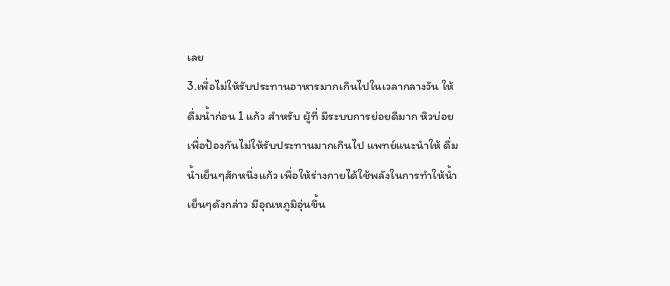เลย
3.เพื่อไม่ให้รับประทานอาหารมากเกินไปในเวลากลางวัน ให้ดื่มน้ำก่อน 1 แก้ว สำหรับ ผู้ที่ มีระบบการย่อยดีมาก หิวบ่อย เพื่อป้องกันไม่ให้รับประทานมากเกินไป แพทย์แนะนำให้ ดื่มน้ำเย็นๆสักหนึ่งแก้ว เพื่อให้ร่างกายได้ใช้พลังในการทำให้น้ำเย็นๆดังกล่าว มีอุณหภูมิอุ่นขึ้น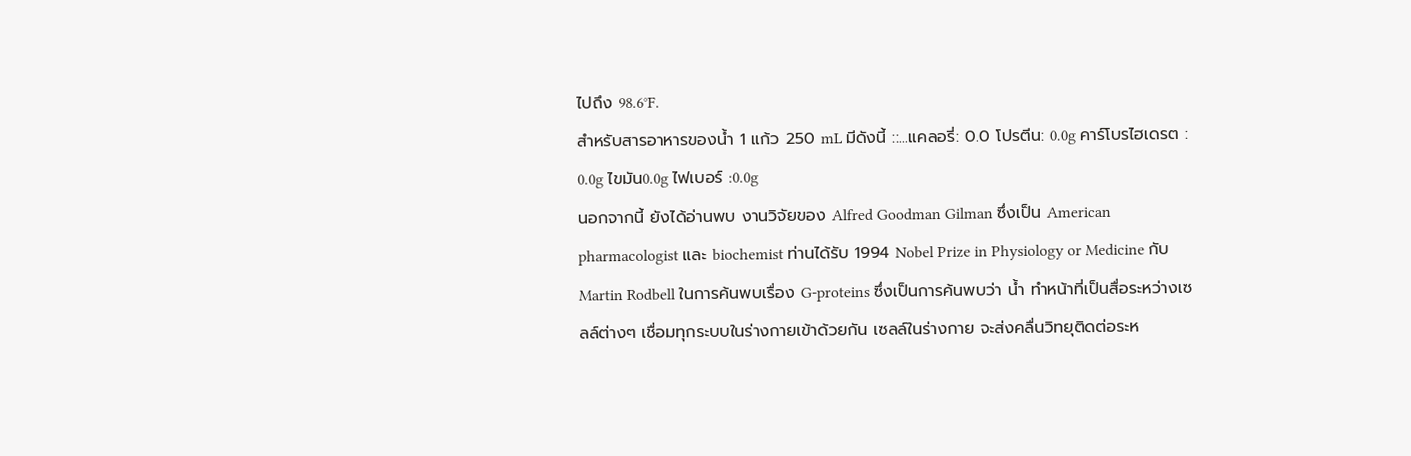ไปถึง 98.6°F.
สำหรับสารอาหารของน้ำ 1 แก้ว 250 mL มีดังนี้ ::...แคลอรี่: 0.0 โปรตีน: 0.0g คาร์โบรไฮเดรต : 0.0g ไขมัน0.0g ไฟเบอร์ :0.0g
นอกจากนี้ ยังได้อ่านพบ งานวิจัยของ Alfred Goodman Gilman ซึ่งเป็น American pharmacologist และ biochemist ท่านได้รับ 1994 Nobel Prize in Physiology or Medicine กับ Martin Rodbell ในการค้นพบเรื่อง G-proteins ซึ่งเป็นการค้นพบว่า น้ำ ทำหน้าที่เป็นสื่อระหว่างเซลล์ต่างๆ เชื่อมทุกระบบในร่างกายเข้าด้วยกัน เซลล์ในร่างกาย จะส่งคลื่นวิทยุติดต่อระห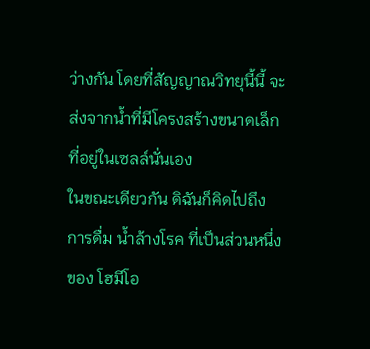ว่างกัน โดยที่สัญญาณวิทยุนี้นี้ จะส่งจากน้ำที่มีโครงสร้างขนาดเล็ก ที่อยู่ในเซลล์นั่นเอง
ในขณะเดียวกัน ดิฉันก็คิดไปถึง การดื่ม น้ำล้างโรค ที่เป็นส่วนหนึ่งของ โฮมีโอ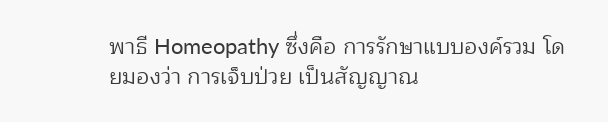พาธี Homeopathy ซึ่งคือ การรักษาแบบองค์รวม โดยมองว่า การเจ็บป่วย เป็นสัญญาณ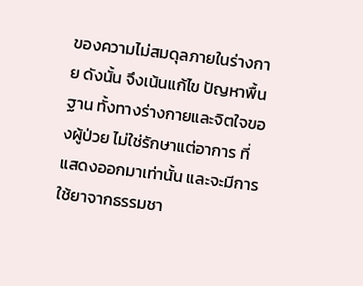ของความไม่สมดุลภายในร่างกาย ดังนั้น จึงเน้นแก้ไข ปัญหาพื้นฐาน ทั้งทางร่างกายและจิตใจของผู้ป่วย ไม่ใช่รักษาแต่อาการ ที่แสดงออกมาเท่านั้น และจะมีการ ใช้ยาจากธรรมชา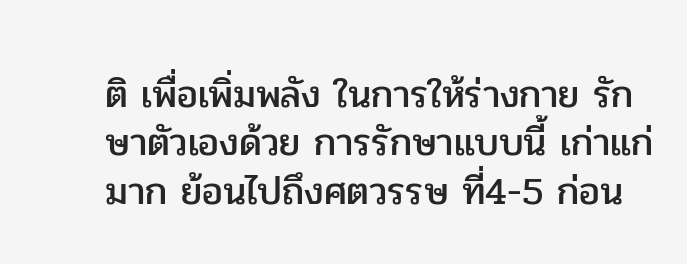ติ เพื่อเพิ่มพลัง ในการให้ร่างกาย รักษาตัวเองด้วย การรักษาแบบนี้ เก่าแก่มาก ย้อนไปถึงศตวรรษ ที่4-5 ก่อน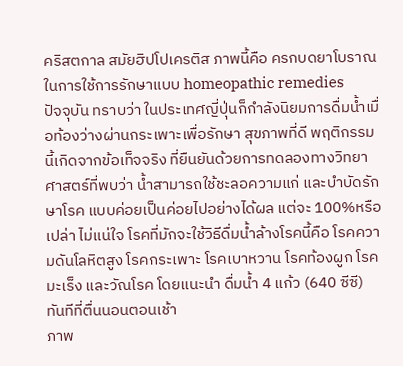คริสตกาล สมัยฮิปโปเครติส ภาพนี้คือ ครกบดยาโบราณ ในการใช้การรักษาแบบ homeopathic remedies
ปัจจุบัน ทราบว่า ในประเทศญี่ปุ่นก็กำลังนิยมการดื่มน้ำเมื่อท้องว่างผ่านกระเพาะเพื่อรักษา สุขภาพที่ดี พฤติกรรมนี้เกิดจากข้อเท็จจริง ที่ยืนยันด้วยการทดลองทางวิทยาศาสตร์ที่พบว่า น้ำสามารถใช้ชะลอความแก่ และบำบัดรักษาโรค แบบค่อยเป็นค่อยไปอย่างได้ผล แต่จะ 100%หรือเปล่า ไม่แน่ใจ โรคที่มักจะใช้วิธีดื่มน้ำล้างโรคนี้คือ โรคความดันโลหิตสูง โรคกระเพาะ โรคเบาหวาน โรคท้องผูก โรคมะเร็ง และวัณโรค โดยแนะนำ ดื่มน้ำ 4 แก้ว (640 ซีซี) ทันทีที่ตื่นนอนตอนเช้า
ภาพ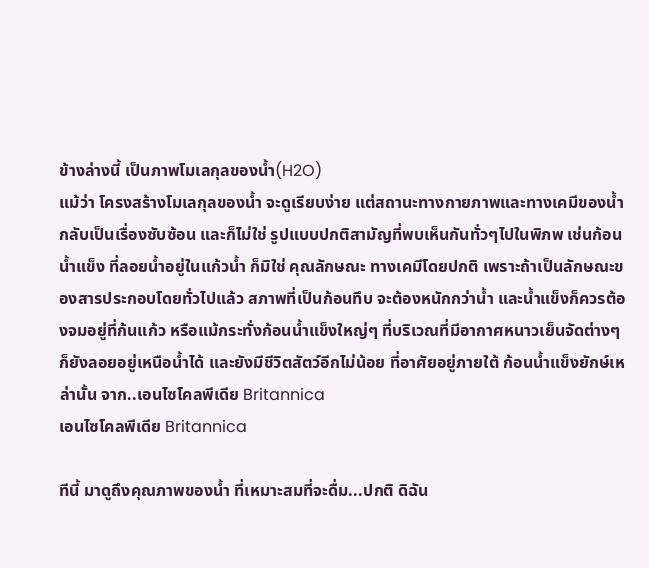ข้างล่างนี้ เป็นภาพโมเลกุลของน้ำ(H2O)
แม้ว่า โครงสร้างโมเลกุลของน้ำ จะดูเรียบง่าย แต่สถานะทางกายภาพและทางเคมีของน้ำ กลับเป็นเรื่องซับซ้อน และก็ไม่ใช่ รูปแบบปกติสามัญที่พบเห็นกันทั่วๆไปในพิภพ เช่นก้อนน้ำแข็ง ที่ลอยน้ำอยู่ในแก้วน้ำ ก็มิใช่ คุณลักษณะ ทางเคมีโดยปกติ เพราะถ้าเป็นลักษณะของสารประกอบโดยทั่วไปแล้ว สภาพที่เป็นก้อนทึบ จะต้องหนักกว่าน้ำ และน้ำแข็งก็ควรต้องจมอยู่ที่ก้นแก้ว หรือแม้กระทั่งก้อนน้ำแข็งใหญ่ๆ ที่บริเวณที่มีอากาศหนาวเย็นจัดต่างๆ ก็ยังลอยอยู่เหนือน้ำได้ และยังมีชีวิตสัตว์อีกไม่น้อย ที่อาศัยอยู่ภายใต้ ก้อนน้ำแข็งยักษ์เหล่านั้น จาก..เอนไซโคลพีเดีย Britannica
เอนไซโคลพีเดีย Britannica

ทีนี้ มาดูถึงคุณภาพของน้ำ ที่เหมาะสมที่จะดื่ม...ปกติ ดิฉัน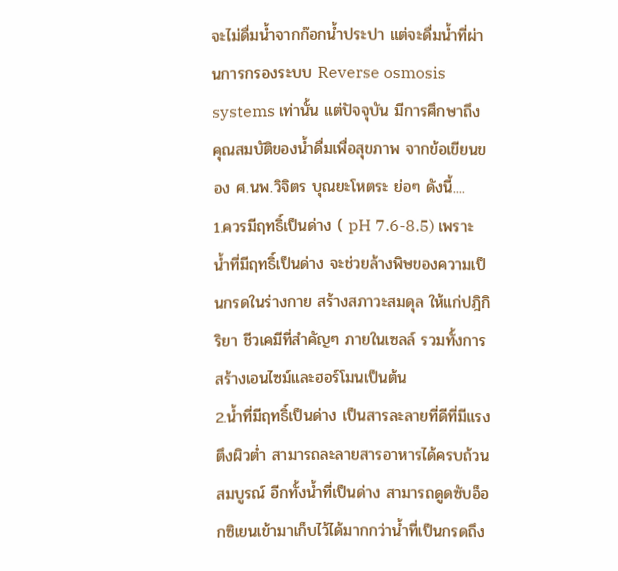จะไม่ดื่มน้ำจากก๊อกน้ำประปา แต่จะดื่มน้ำที่ผ่านการกรองระบบ Reverse osmosis systems เท่านั้น แต่ปัจจุบัน มีการศึกษาถึง คุณสมบัติของน้ำดื่มเพื่อสุขภาพ จากข้อเขียนของ ศ.นพ.วิจิตร บุณยะโหตระ ย่อๆ ดังนี้....
1.ควรมีฤทธิ์เป็นด่าง ( pH 7.6-8.5) เพราะ น้ำที่มีฤทธิ์เป็นด่าง จะช่วยล้างพิษของความเป็นกรดในร่างกาย สร้างสภาวะสมดุล ให้แก่ปฎิกิริยา ชีวเคมีที่สำคัญๆ ภายในเซลล์ รวมทั้งการสร้างเอนไซม์และฮอร์โมนเป็นต้น
2.น้ำที่มีฤทธิ์เป็นด่าง เป็นสารละลายที่ดีที่มีแรงตึงผิวต่ำ สามารถละลายสารอาหารได้ครบถ้วนสมบูรณ์ อีกทั้งน้ำที่เป็นด่าง สามารถดูดซับอ็อกซิเยนเข้ามาเก็บไว้ได้มากกว่าน้ำที่เป็นกรดถึง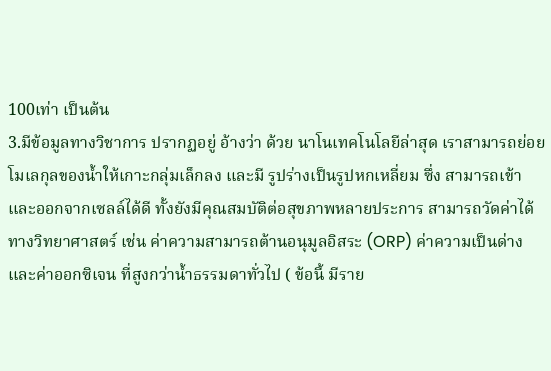100เท่า เป็นต้น
3.มีข้อมูลทางวิชาการ ปรากฏอยู่ อ้างว่า ด้วย นาโนเทคโนโลยีล่าสุด เราสามารถย่อยโมเลกุลของน้ำให้เกาะกลุ่มเล็กลง และมี รูปร่างเป็นรูปหกเหลี่ยม ซึ่ง สามารถเข้าและออกจากเซลล์ได้ดี ทั้งยังมีคุณสมบัติต่อสุขภาพหลายประการ สามารถวัดค่าได้ทางวิทยาศาสตร์ เช่น ค่าความสามารถต้านอนุมูลอิสระ (ORP) ค่าความเป็นด่าง และค่าออกซิเจน ที่สูงกว่าน้ำธรรมดาทั่วไป ( ข้อนี้ มีราย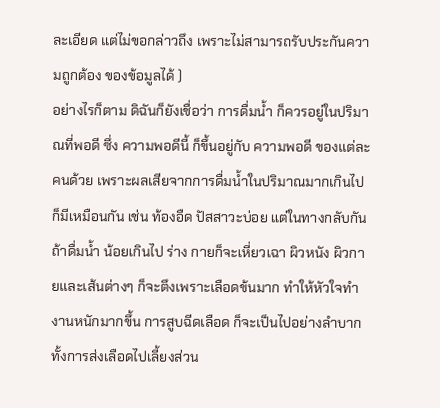ละเอียด แต่ไม่ขอกล่าวถึง เพราะไม่สามารถรับประกันความถูกต้อง ของข้อมูลได้ )
อย่างไรก็ตาม ดิฉันก็ยังเชื่อว่า การดื่มน้ำ ก็ควรอยู่ในปริมาณที่พอดี ซึ่ง ความพอดีนี้ ก็ขึ้นอยู่กับ ความพอดี ของแต่ละคนด้วย เพราะผลเสียจากการดื่มน้ำในปริมาณมากเกินไป ก็มีเหมือนกัน เช่น ท้องอืด ปัสสาวะบ่อย แต่ในทางกลับกัน ถ้าดื่มน้ำ น้อยเกินไป ร่าง กายก็จะเหี่ยวเฉา ผิวหนัง ผิวกายและเส้นต่างๆ ก็จะตึงเพราะเลือดข้นมาก ทำให้หัวใจทำงานหนักมากขึ้น การสูบฉีดเลือด ก็จะเป็นไปอย่างลำบาก ทั้งการส่งเลือดไปเลี้ยงส่วน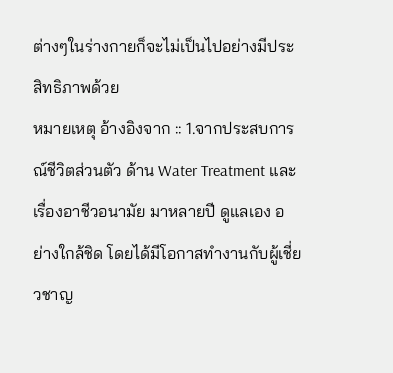ต่างๆในร่างกายก็จะไม่เป็นไปอย่างมีประสิทธิภาพด้วย
หมายเหตุ อ้างอิงจาก :: 1.จากประสบการณ์ชีวิตส่วนตัว ด้าน Water Treatment และเรื่องอาชีวอนามัย มาหลายปี ดูแลเอง อย่างใกล้ชิด โดยได้มีโอกาสทำงานกับผู้เชี่ยวชาญ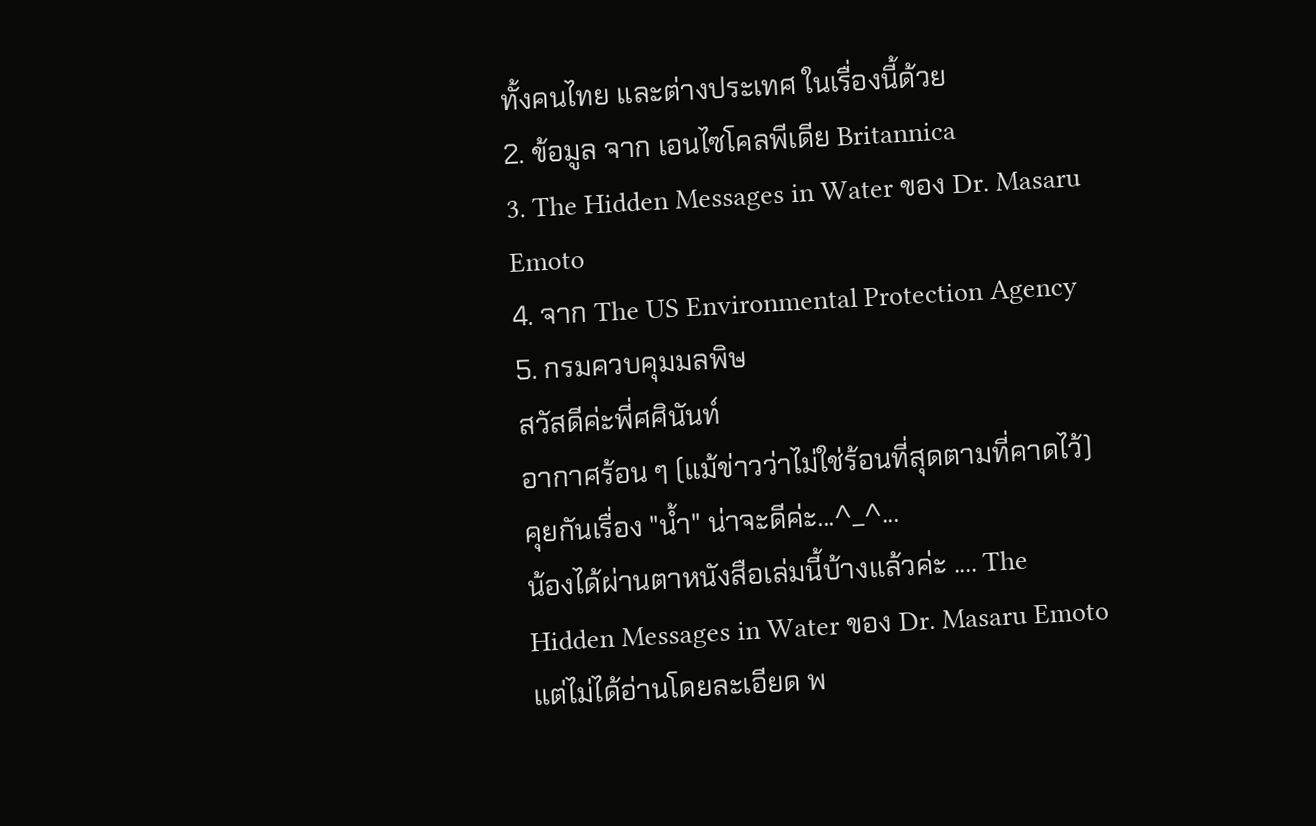ทั้งคนไทย และต่างประเทศ ในเรื่องนี้ด้วย
2. ข้อมูล จาก เอนไซโคลพีเดีย Britannica
3. The Hidden Messages in Water ของ Dr. Masaru Emoto
4. จาก The US Environmental Protection Agency
5. กรมควบคุมมลพิษ
สวัสดีค่ะพี่ศศินันท์
อากาศร้อน ๆ (แม้ข่าวว่าไม่ใช่ร้อนที่สุดตามที่คาดไว้) คุยกันเรื่อง "น้ำ" น่าจะดีค่ะ...^_^...
น้องได้ผ่านตาหนังสือเล่มนี้บ้างแล้วค่ะ .... The Hidden Messages in Water ของ Dr. Masaru Emoto แต่ไม่ได้อ่านโดยละเอียด พ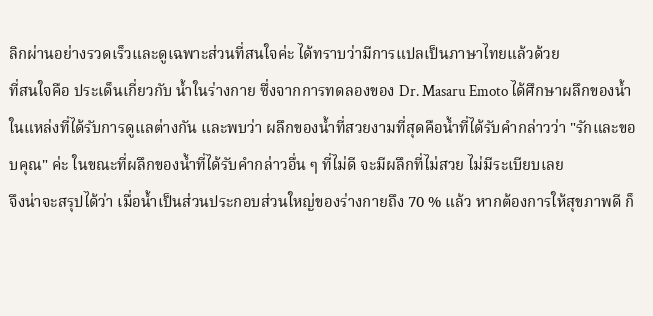ลิกผ่านอย่างรวดเร็วและดูเฉพาะส่วนที่สนใจค่ะ ได้ทราบว่ามีการแปลเป็นภาษาไทยแล้วด้วย
ที่สนใจคือ ประเด็นเกี่ยวกับ น้ำในร่างกาย ซึ่งจากการทดลองของ Dr. Masaru Emoto ได้ศึกษาผลึกของน้ำในแหล่งที่ได้รับการดูแลต่างกัน และพบว่า ผลึกของน้ำที่สวยงามที่สุดคือน้ำที่ได้รับคำกล่าวว่า "รักและขอบคุณ" ค่ะ ในขณะที่ผลึกของน้ำที่ได้รับคำกล่าวอื่น ๆ ที่ไม่ดี จะมีผลึกที่ไม่สวย ไม่มีระเบียบเลย
จึงน่าจะสรุปได้ว่า เมื่อน้ำเป็นส่วนประกอบส่วนใหญ่ของร่างกายถึง 70 % แล้ว หากต้องการให้สุขภาพดี ก็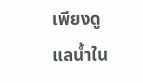เพียงดูแลน้ำใน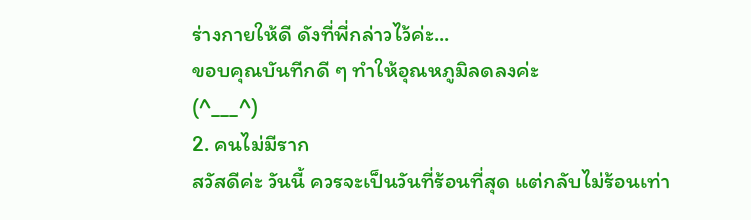ร่างกายให้ดี ดังที่พี่กล่าวไว้ค่ะ...
ขอบคุณบันทีกดี ๆ ทำให้อุณหภูมิลดลงค่ะ
(^___^)
2. คนไม่มีราก
สวัสดีค่ะ วันนี้ ควรจะเป็นวันที่ร้อนที่สุด แต่กลับไม่ร้อนเท่า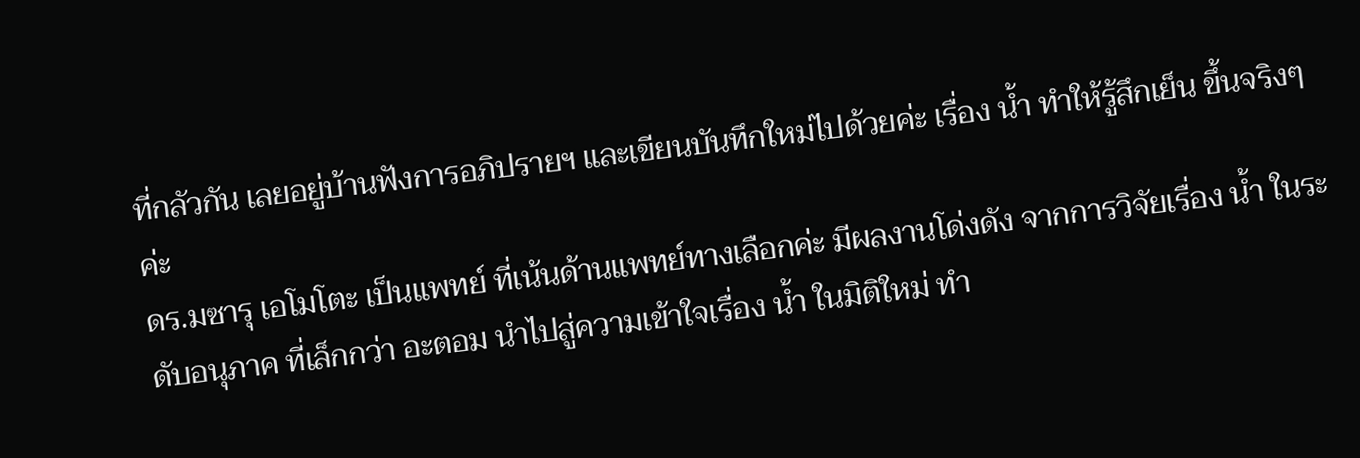ที่กลัวกัน เลยอยู่บ้านฟังการอภิปรายฯ และเขียนบันทึกใหม่ไปด้วยค่ะ เรื่อง น้ำ ทำให้รู้สึกเย็น ขึ้นจริงๆค่ะ
ดร.มซารุ เอโมโตะ เป็นแพทย์ ที่เน้นด้านแพทย์ทางเลือกค่ะ มีผลงานโด่งดัง จากการวิจัยเรื่อง น้ำ ในระดับอนุภาค ที่เล็กกว่า อะตอม นำไปสู่ความเข้าใจเรื่อง น้ำ ในมิติใหม่ ทำ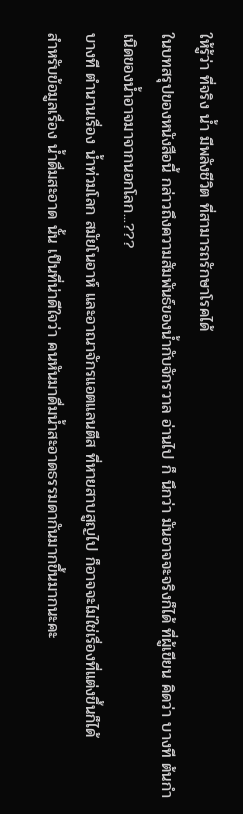ให้รู้ว่า ที่จริง น้ำ มีพลังชีวิต ที่สามารถรักษาโรคได้
ในบทสรุปของหนังสือนี้ กล่าวถึงความสัมพันธ์ของน้ำกับจักรวาล อ่านไป ก็ นึกว่า มันอาจจะจริงก็ได้ ที่ผู้เขียน คิดว่า บางที ต้นกำเนิดของน้ำอาจมาจากนอกโลก...???
บางที ตำนานเรื่อง น้ำท่วมโลก สมัยโนอาห์ และอาณาจักรแอตแลนตีส ที่หายสาบสูญไป ก็อาจจะไม่ใช่เรื่องที่แต่งขึ้นก็ได้
สำหรับข้อมูลเรื่อง น้ำดื่มสะอาด นั้น เป็นที่น่าดีใจว่า คนหันมาดื่มน้ำสะอาดธรรมดากันมากขึ้นมากนะคะ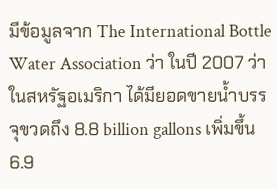มีข้อมูลจาก The International Bottle Water Association ว่า ในปี 2007 ว่า ในสหรัฐอเมริกา ได้มียอดขายน้ำบรรจุขวดถึง 8.8 billion gallons เพิ่มขึ้น 6.9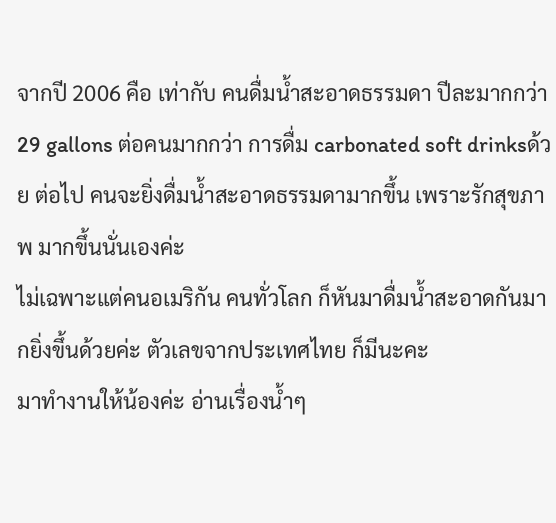จากปี 2006 คือ เท่ากับ คนดื่มน้ำสะอาดธรรมดา ปีละมากกว่า 29 gallons ต่อคนมากกว่า การดื่ม carbonated soft drinksด้วย ต่อไป คนจะยิ่งดื่มน้ำสะอาดธรรมดามากขึ้น เพราะรักสุขภาพ มากขึ้นนั่นเองค่ะ
ไม่เฉพาะแต่คนอเมริกัน คนทั่วโลก ก็หันมาดื่มน้ำสะอาดกันมากยิ่งขึ้นด้วยค่ะ ตัวเลขจากประเทศไทย ก็มีนะคะ
มาทำงานให้น้องค่ะ อ่านเรื่องน้ำๆ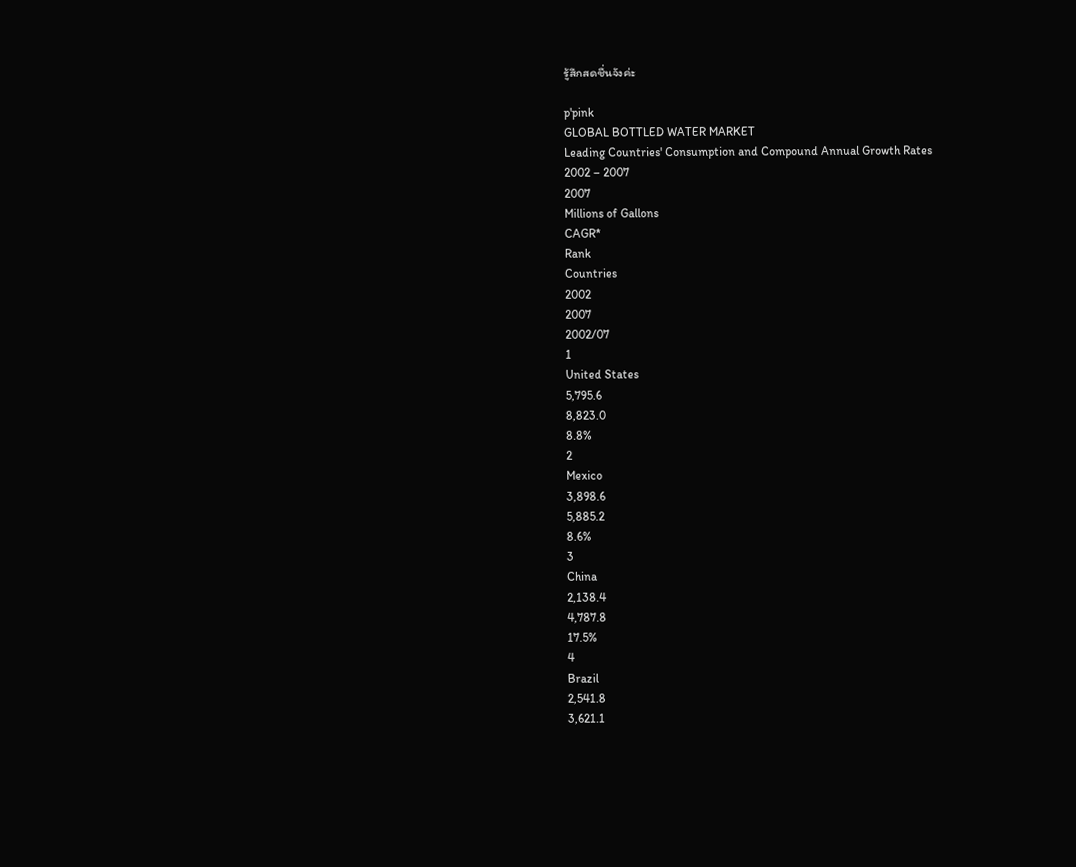รู้สึกสดชื่นจังค่ะ

p'pink
GLOBAL BOTTLED WATER MARKET
Leading Countries' Consumption and Compound Annual Growth Rates
2002 – 2007
2007
Millions of Gallons
CAGR*
Rank
Countries
2002
2007
2002/07
1
United States
5,795.6
8,823.0
8.8%
2
Mexico
3,898.6
5,885.2
8.6%
3
China
2,138.4
4,787.8
17.5%
4
Brazil
2,541.8
3,621.1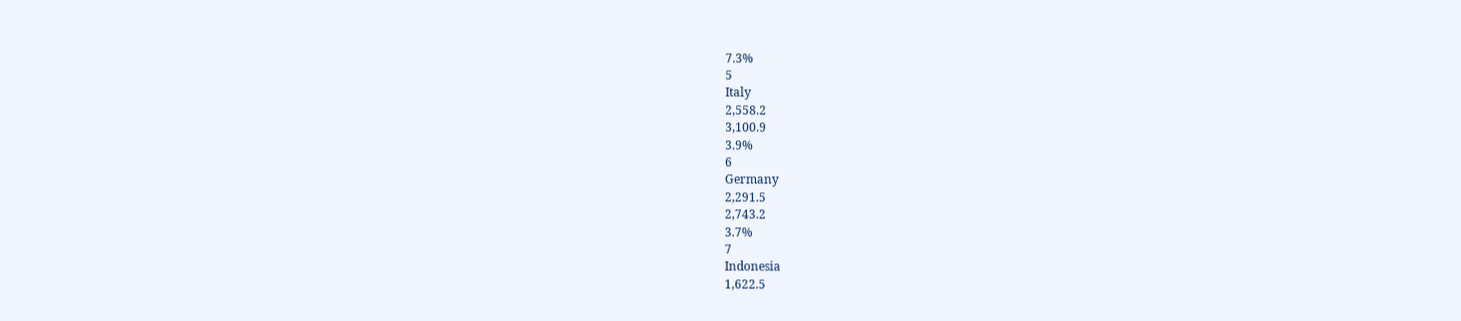7.3%
5
Italy
2,558.2
3,100.9
3.9%
6
Germany
2,291.5
2,743.2
3.7%
7
Indonesia
1,622.5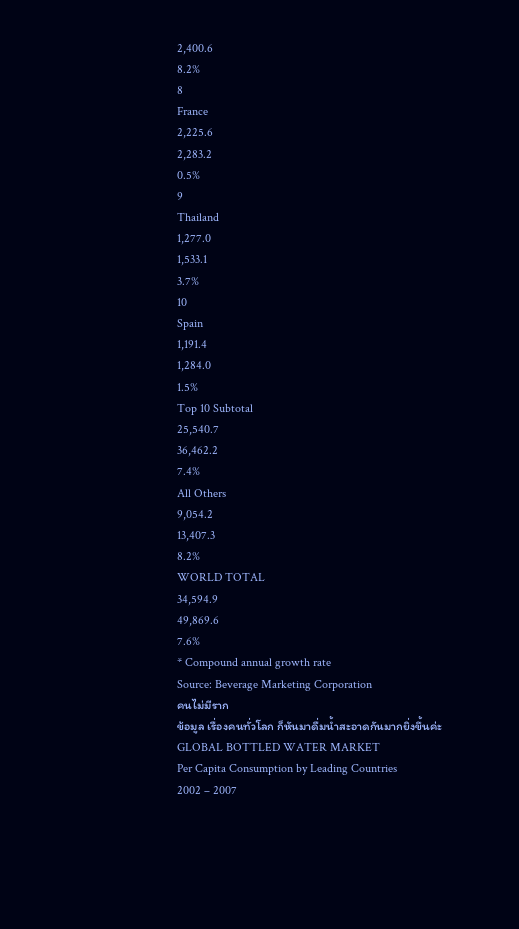2,400.6
8.2%
8
France
2,225.6
2,283.2
0.5%
9
Thailand
1,277.0
1,533.1
3.7%
10
Spain
1,191.4
1,284.0
1.5%
Top 10 Subtotal
25,540.7
36,462.2
7.4%
All Others
9,054.2
13,407.3
8.2%
WORLD TOTAL
34,594.9
49,869.6
7.6%
* Compound annual growth rate
Source: Beverage Marketing Corporation
คนไม่มีราก
ข้อมูล เรื่องคนทั่วโลก ก็หันมาดื่มน้ำสะอาดกันมากยิ่งขึ้นค่ะ
GLOBAL BOTTLED WATER MARKET
Per Capita Consumption by Leading Countries
2002 – 2007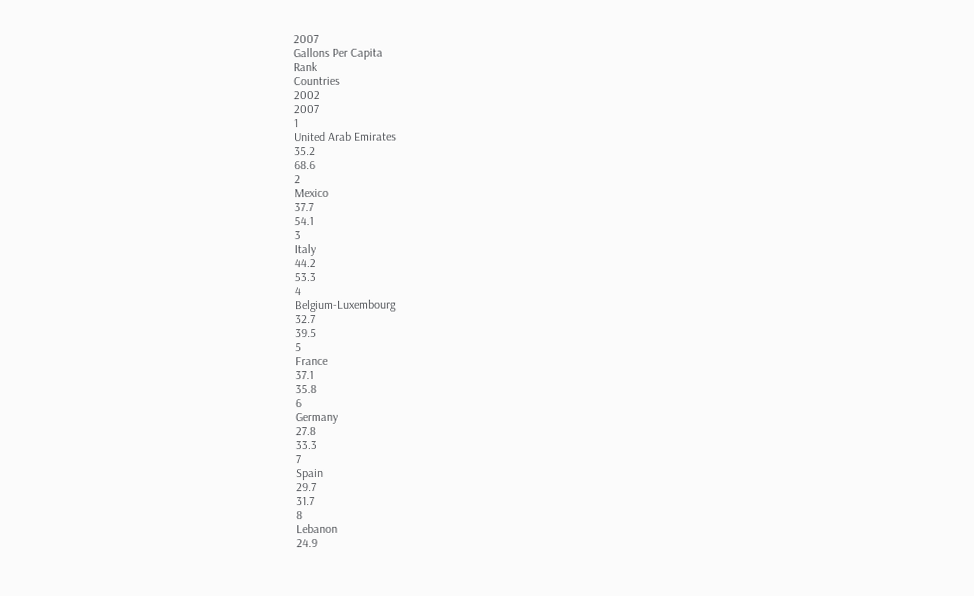2007
Gallons Per Capita
Rank
Countries
2002
2007
1
United Arab Emirates
35.2
68.6
2
Mexico
37.7
54.1
3
Italy
44.2
53.3
4
Belgium-Luxembourg
32.7
39.5
5
France
37.1
35.8
6
Germany
27.8
33.3
7
Spain
29.7
31.7
8
Lebanon
24.9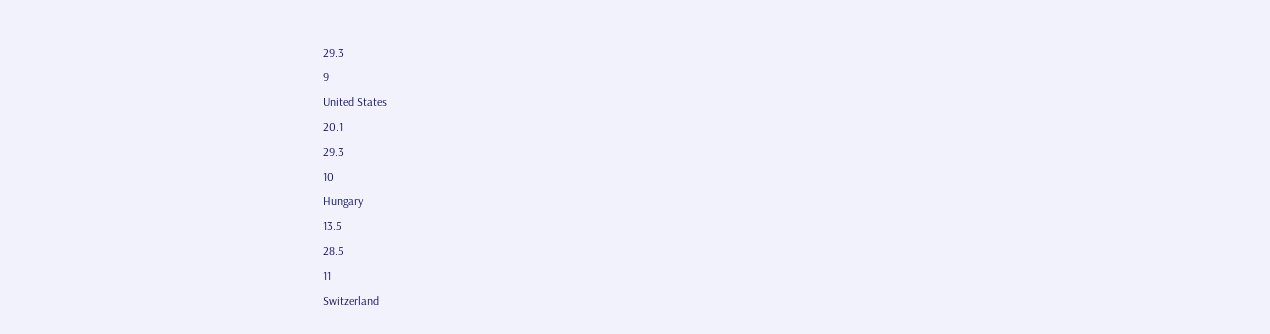29.3
9
United States
20.1
29.3
10
Hungary
13.5
28.5
11
Switzerland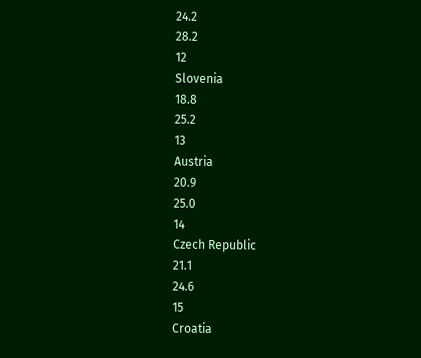24.2
28.2
12
Slovenia
18.8
25.2
13
Austria
20.9
25.0
14
Czech Republic
21.1
24.6
15
Croatia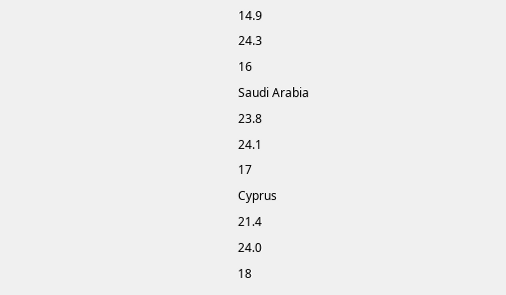14.9
24.3
16
Saudi Arabia
23.8
24.1
17
Cyprus
21.4
24.0
18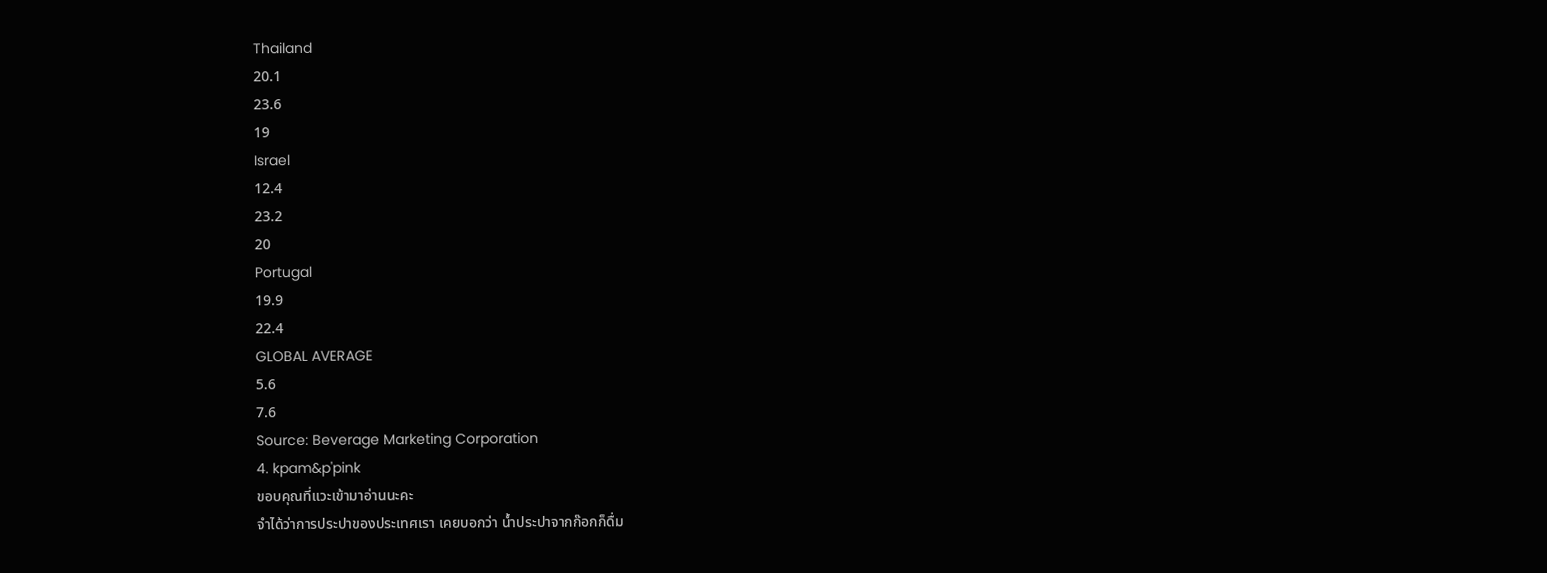Thailand
20.1
23.6
19
Israel
12.4
23.2
20
Portugal
19.9
22.4
GLOBAL AVERAGE
5.6
7.6
Source: Beverage Marketing Corporation
4. kpam&p'pink
ขอบคุณที่แวะเข้ามาอ่านนะคะ
จำได้ว่าการประปาของประเทศเรา เคยบอกว่า น้ำประปาจากก๊อกก็ดื่ม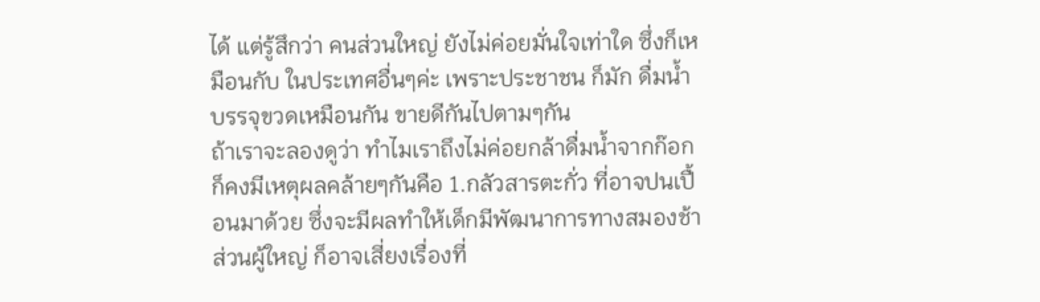ได้ แต่รู้สึกว่า คนส่วนใหญ่ ยังไม่ค่อยมั่นใจเท่าใด ซึ่งก็เหมือนกับ ในประเทศอื่นๆค่ะ เพราะประชาชน ก็มัก ดื่มน้ำบรรจุขวดเหมือนกัน ขายดีกันไปตามๆกัน
ถ้าเราจะลองดูว่า ทำไมเราถึงไม่ค่อยกล้าดื่มน้ำจากก๊อก ก็คงมีเหตุผลคล้ายๆกันคือ 1.กลัวสารตะกั่ว ที่อาจปนเปื้อนมาด้วย ซึ่งจะมีผลทำให้เด็กมีพัฒนาการทางสมองช้า ส่วนผู้ใหญ่ ก็อาจเสี่ยงเรื่องที่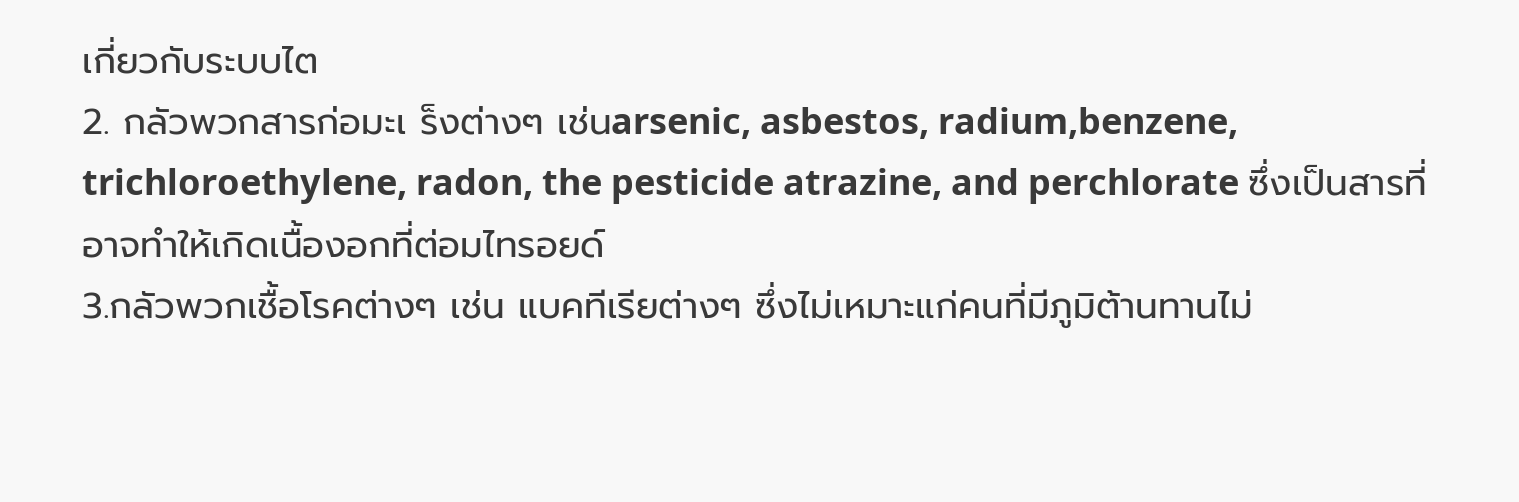เกี่ยวกับระบบไต
2. กลัวพวกสารก่อมะเ ร็งต่างๆ เช่นarsenic, asbestos, radium,benzene, trichloroethylene, radon, the pesticide atrazine, and perchlorate ซึ่งเป็นสารที่อาจทำให้เกิดเนื้องอกที่ต่อมไทรอยด์
3.กลัวพวกเชื้อโรคต่างๆ เช่น แบคทีเรียต่างๆ ซึ่งไม่เหมาะแก่คนที่มีภูมิต้านทานไม่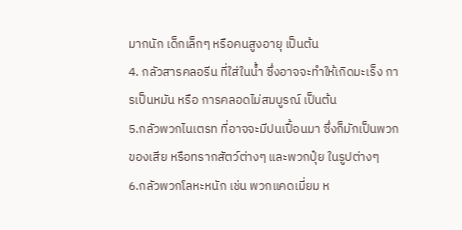มากนัก เด็กเล็กๆ หรือคนสูงอายุ เป็นต้น
4. กลัวสารคลอรีน ที่ใส่ในน้ำ ซึ่งอาจจะทำให้เกิดมะเร็ง การเป็นหมัน หรือ การคลอดไม่สมบูรณ์ เป็นต้น
5.กลัวพวกไนเตรท ที่อาจจะมีปนเปื้อนมา ซึ่งก็มักเป็นพวกของเสีย หรือทรากสัตว์ต่างๆ และพวกปุ๋ย ในรูปต่างๆ
6.กลัวพวกโลหะหนัก เช่น พวกแคดเมี่ยม ห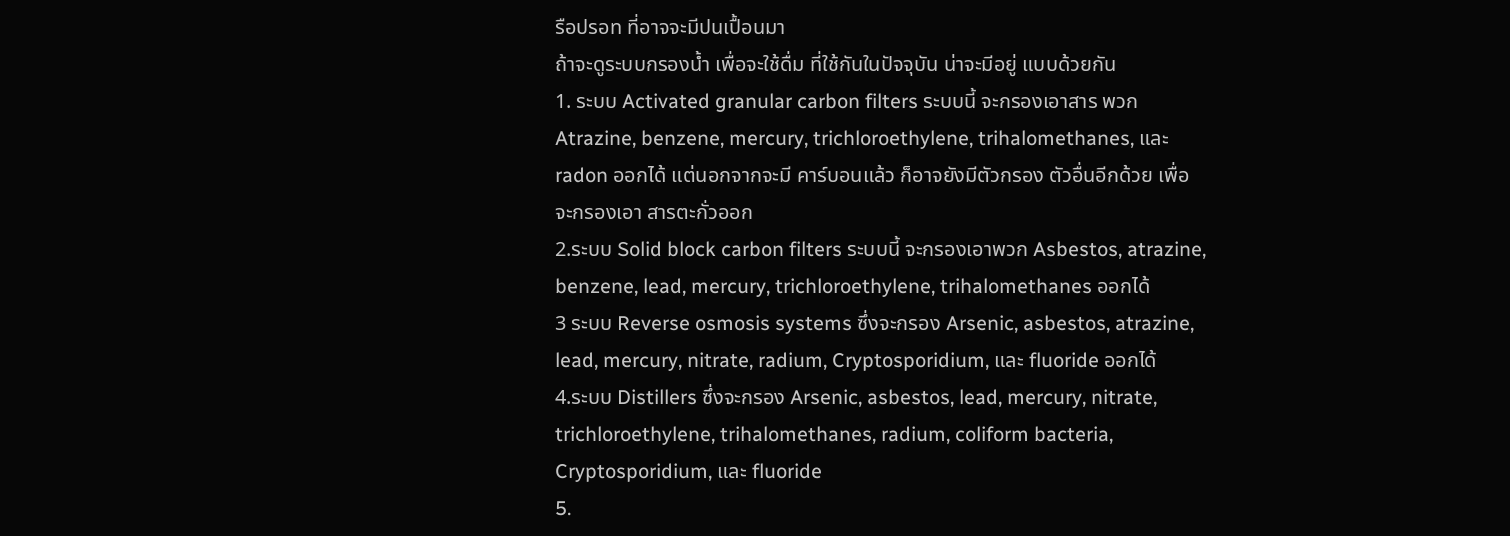รือปรอท ที่อาจจะมีปนเปื้อนมา
ถ้าจะดูระบบกรองน้ำ เพื่อจะใช้ดื่ม ที่ใช้กันในปัจจุบัน น่าจะมีอยู่ แบบด้วยกัน
1. ระบบ Activated granular carbon filters ระบบนี้ จะกรองเอาสาร พวก Atrazine, benzene, mercury, trichloroethylene, trihalomethanes, และ radon ออกได้ แต่นอกจากจะมี คาร์บอนแล้ว ก็อาจยังมีตัวกรอง ตัวอื่นอีกด้วย เพื่อจะกรองเอา สารตะกั่วออก
2.ระบบ Solid block carbon filters ระบบนี้ จะกรองเอาพวก Asbestos, atrazine, benzene, lead, mercury, trichloroethylene, trihalomethanes ออกได้
3 ระบบ Reverse osmosis systems ซึ่งจะกรอง Arsenic, asbestos, atrazine, lead, mercury, nitrate, radium, Cryptosporidium, และ fluoride ออกได้
4.ระบบ Distillers ซึ่งจะกรอง Arsenic, asbestos, lead, mercury, nitrate, trichloroethylene, trihalomethanes, radium, coliform bacteria, Cryptosporidium, และ fluoride
5.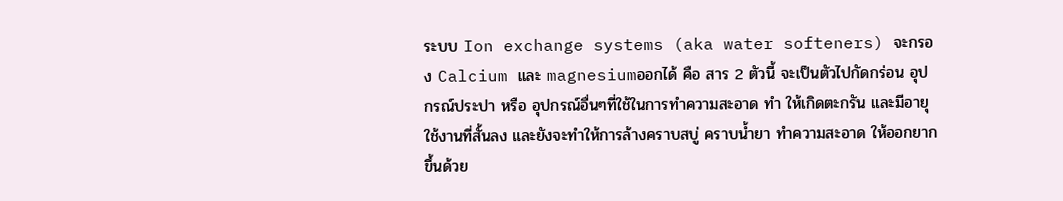ระบบ Ion exchange systems (aka water softeners) จะกรอง Calcium และ magnesiumออกได้ คือ สาร 2 ตัวนี้ จะเป็นตัวไปกัดกร่อน อุปกรณ์ประปา หรือ อุปกรณ์อื่นๆที่ใช้ในการทำความสะอาด ทำ ให้เกิดตะกรัน และมีอายุใช้งานที่สั้นลง และยังจะทำให้การล้างคราบสบู่ คราบน้ำยา ทำความสะอาด ให้ออกยากขึ้นด้วย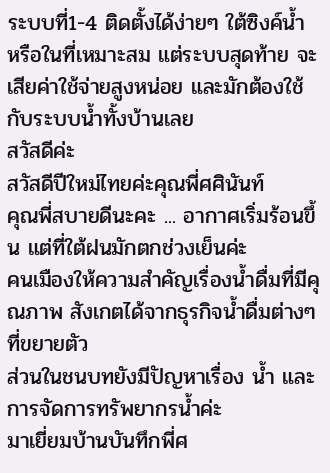ระบบที่1-4 ติดตั้งได้ง่ายๆ ใต้ซิงค์น้ำ หรือในที่เหมาะสม แต่ระบบสุดท้าย จะเสียค่าใช้จ่ายสูงหน่อย และมักต้องใช้กับระบบน้ำทั้งบ้านเลย
สวัสดีค่ะ
สวัสดีปีใหม่ไทยค่ะคุณพี่ศศินันท์
คุณพี่สบายดีนะคะ ... อากาศเริ่มร้อนขึ้น แต่ที่ใต้ฝนมักตกช่วงเย็นค่ะ
คนเมืองให้ความสำคัญเรื่องน้ำดื่มที่มีคุณภาพ สังเกตได้จากธุรกิจน้ำดื่มต่างๆ ที่ขยายตัว
ส่วนในชนบทยังมีปัญหาเรื่อง น้ำ และการจัดการทรัพยากรน้ำค่ะ
มาเยี่ยมบ้านบันทึกพี่ศ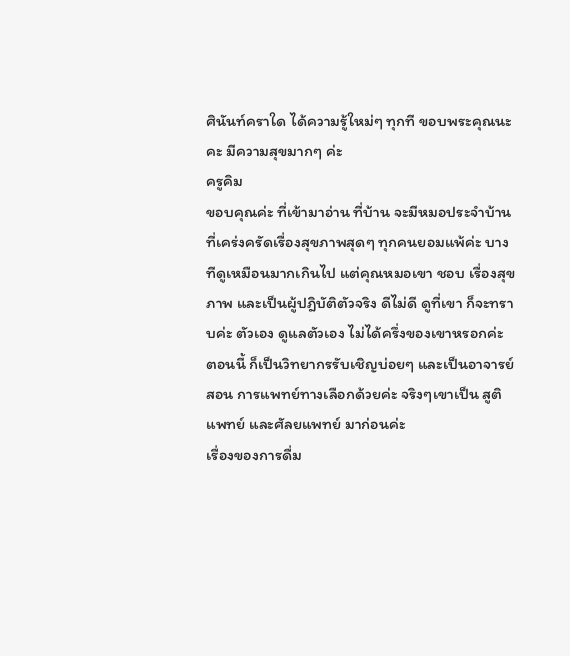ศินันท์คราใด ได้ความรู้ใหม่ๆ ทุกที ขอบพระคุณนะคะ มีความสุขมากๆ ค่ะ
ครูคิม
ขอบคุณค่ะ ที่เข้ามาอ่าน ที่บ้าน จะมีหมอประจำบ้าน ที่เคร่งครัดเรื่องสุขภาพสุดๆ ทุกคนยอมแพ้ค่ะ บางทีดูเหมือนมากเกินไป แต่คุณหมอเขา ชอบ เรื่องสุขภาพ และเป็นผู้ปฎิบัติตัวจริง ดีไม่ดี ดูที่เขา ก็จะทราบค่ะ ตัวเอง ดูแลตัวเอง ไม่ได้ครึ่งของเขาหรอกค่ะ
ตอนนี้ ก็เป็นวิทยากรรับเชิญบ่อยๆ และเป็นอาจารย์สอน การแพทย์ทางเลือกด้วยค่ะ จริงๆเขาเป็น สูติแพทย์ และศัลยแพทย์ มาก่อนค่ะ
เรื่องของการดื่ม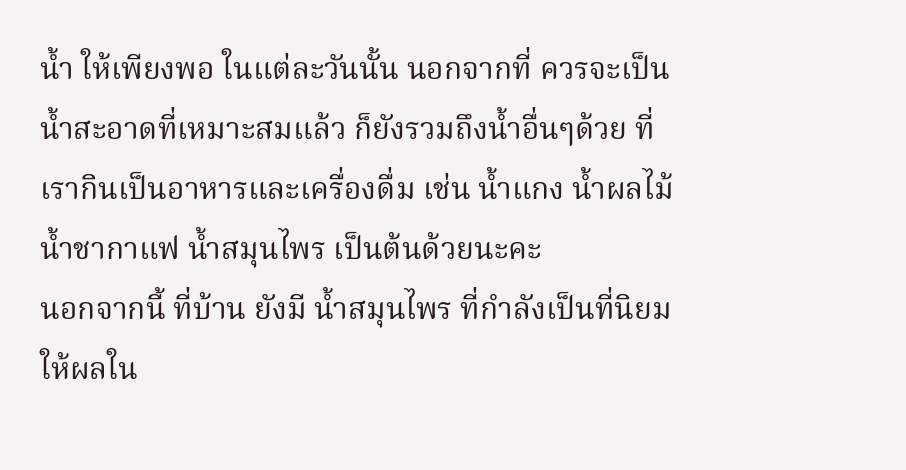น้ำ ให้เพียงพอ ในแต่ละวันนั้น นอกจากที่ ควรจะเป็นน้ำสะอาดที่เหมาะสมแล้ว ก็ยังรวมถึงน้ำอื่นๆด้วย ที่เรากินเป็นอาหารและเครื่องดื่ม เช่น น้ำแกง น้ำผลไม้ น้ำชากาแฟ น้ำสมุนไพร เป็นต้นด้วยนะคะ
นอกจากนี้ ที่บ้าน ยังมี น้ำสมุนไพร ที่กำลังเป็นที่นิยม ให้ผลใน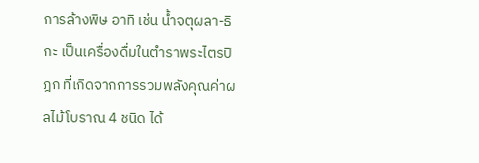การล้างพิษ อาทิ เช่น น้ำจตุผลา-ธิกะ เป็นเครื่องดื่มในตำราพระไตรปิฎก ที่เกิดจากการรวมพลังคุณค่าผลไม้โบราณ 4 ชนิด ได้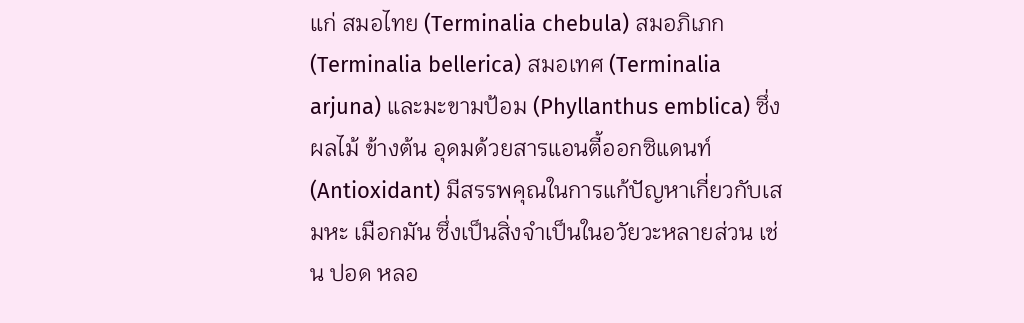แก่ สมอไทย (Terminalia chebula) สมอภิเภก (Terminalia bellerica) สมอเทศ (Terminalia arjuna) และมะขามป้อม (Phyllanthus emblica) ซึ่งผลไม้ ข้างต้น อุดมด้วยสารแอนตี้ออกซิแดนท์ (Antioxidant) มีสรรพคุณในการแก้ปัญหาเกี่ยวกับเสมหะ เมือกมัน ซึ่งเป็นสิ่งจำเป็นในอวัยวะหลายส่วน เช่น ปอด หลอ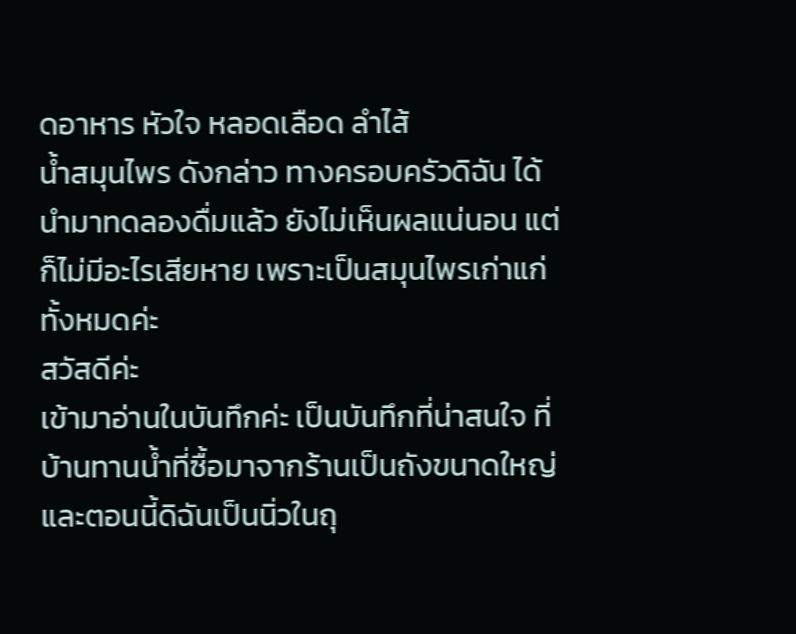ดอาหาร หัวใจ หลอดเลือด ลำไส้
น้ำสมุนไพร ดังกล่าว ทางครอบครัวดิฉัน ได้นำมาทดลองดื่มแล้ว ยังไม่เห็นผลแน่นอน แต่ก็ไม่มีอะไรเสียหาย เพราะเป็นสมุนไพรเก่าแก่ทั้งหมดค่ะ
สวัสดีค่ะ
เข้ามาอ่านในบันทึกค่ะ เป็นบันทึกที่น่าสนใจ ที่บ้านทานน้ำที่ซื้อมาจากร้านเป็นถังขนาดใหญ่ และตอนนี้ดิฉันเป็นนิ่วในถุ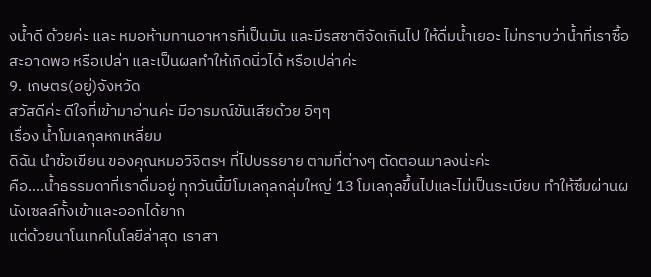งน้ำดี ด้วยค่ะ และ หมอห้ามทานอาหารที่เป็นมัน และมีรสชาติจัดเกินไป ให้ดื่มน้ำเยอะ ไม่ทราบว่าน้ำที่เราซื้อ สะอาดพอ หรือเปล่า และเป็นผลทำให้เกิดนิ่วได้ หรือเปล่าค่ะ
9. เกษตร(อยู่)จังหวัด
สวัสดีค่ะ ดีใจที่เข้ามาอ่านค่ะ มีอารมณ์ขันเสียด้วย อิๆๆ
เรื่อง น้ำโมเลกุลหกเหลี่ยม
ดิฉัน นำข้อเขียน ของคุณหมอวิจิตรฯ ที่ไปบรรยาย ตามที่ต่างๆ ตัดตอนมาลงน่ะค่ะ
คือ....น้ำธรรมดาที่เราดื่มอยู่ ทุกวันนี้มีโมเลกุลกลุ่มใหญ่ 13 โมเลกุลขึ้นไปและไม่เป็นระเบียบ ทำให้ซึมผ่านผนังเซลล์ทั้งเข้าและออกได้ยาก
แต่ด้วยนาโนเทคโนโลยีล่าสุด เราสา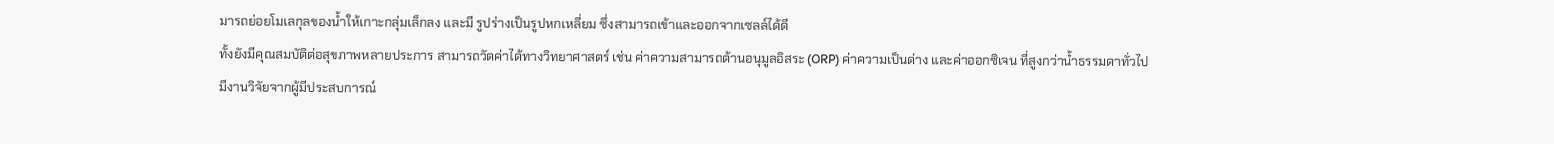มารถย่อยโมเลกุลของน้ำให้เกาะกลุ่มเล็กลง และมี รูปร่างเป็นรูปหกเหลี่ยม ซึ่งสามารถเข้าและออกจากเซลล์ได้ดี
ทั้งยังมีคุณสมบัติต่อสุขภาพหลายประการ สามารถวัดค่าได้ทางวิทยาศาสตร์ เช่น ค่าความสามารถต้านอนุมูลอิสระ (ORP) ค่าความเป็นด่าง และค่าออกซิเจน ที่สูงกว่าน้ำธรรมดาทั่วไป
มีงานวิจัยจากผู้มีประสบการณ์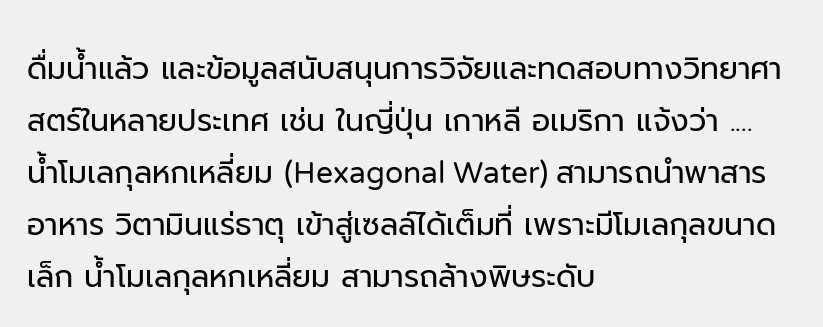ดื่มน้ำแล้ว และข้อมูลสนับสนุนการวิจัยและทดสอบทางวิทยาศาสตร์ในหลายประเทศ เช่น ในญี่ปุ่น เกาหลี อเมริกา แจ้งว่า ....
น้ำโมเลกุลหกเหลี่ยม (Hexagonal Water) สามารถนำพาสารอาหาร วิตามินแร่ธาตุ เข้าสู่เซลล์ได้เต็มที่ เพราะมีโมเลกุลขนาดเล็ก น้ำโมเลกุลหกเหลี่ยม สามารถล้างพิษระดับ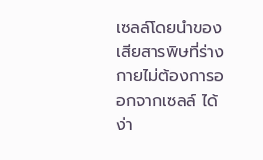เซลล์โดยนำของเสียสารพิษที่ร่างกายไม่ต้องการออกจากเซลล์ ได้ง่า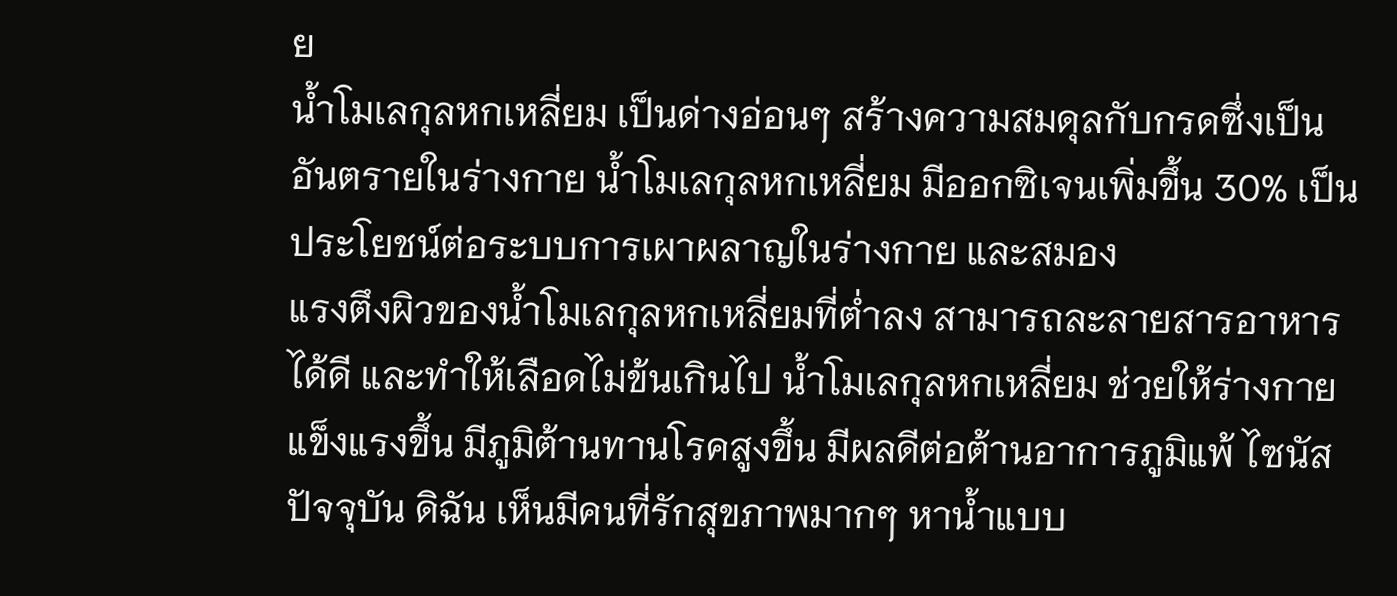ย
น้ำโมเลกุลหกเหลี่ยม เป็นด่างอ่อนๆ สร้างความสมดุลกับกรดซึ่งเป็นอันตรายในร่างกาย น้ำโมเลกุลหกเหลี่ยม มีออกซิเจนเพิ่มขึ้น 30% เป็นประโยชน์ต่อระบบการเผาผลาญในร่างกาย และสมอง
แรงตึงผิวของน้ำโมเลกุลหกเหลี่ยมที่ต่ำลง สามารถละลายสารอาหารได้ดี และทำให้เลือดไม่ข้นเกินไป น้ำโมเลกุลหกเหลี่ยม ช่วยให้ร่างกายแข็งแรงขึ้น มีภูมิต้านทานโรคสูงขึ้น มีผลดีต่อต้านอาการภูมิแพ้ ไซนัส
ปัจจุบัน ดิฉัน เห็นมีคนที่รักสุขภาพมากๆ หาน้ำแบบ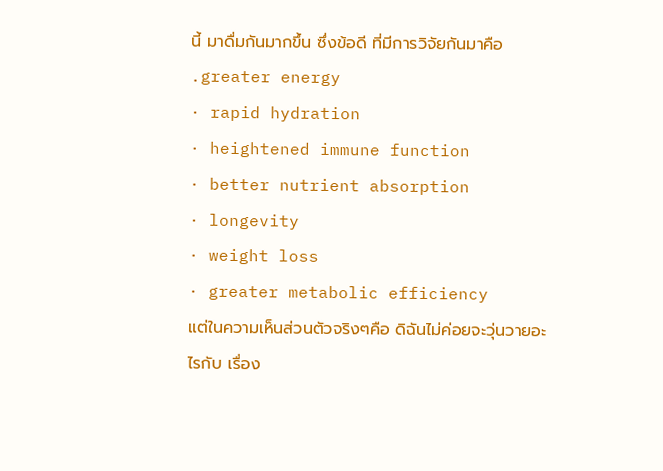นี้ มาดื่มกันมากขึ้น ซึ่งข้อดี ที่มีการวิจัยกันมาคือ
.greater energy
· rapid hydration
· heightened immune function
· better nutrient absorption
· longevity
· weight loss
· greater metabolic efficiency
แต่ในความเห็นส่วนตัวจริงๆคือ ดิฉันไม่ค่อยจะวุ่นวายอะไรกับ เรื่อง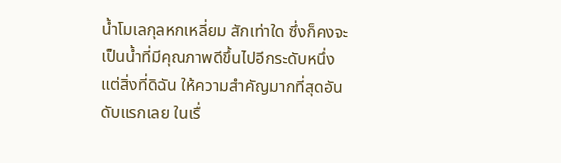น้ำโมเลกุลหกเหลี่ยม สักเท่าใด ซึ่งก็คงจะเป็นน้ำที่มีคุณภาพดีขึ้นไปอีกระดับหนึ่ง แต่สิ่งที่ดิฉัน ให้ความสำคัญมากที่สุดอันดับแรกเลย ในเรื่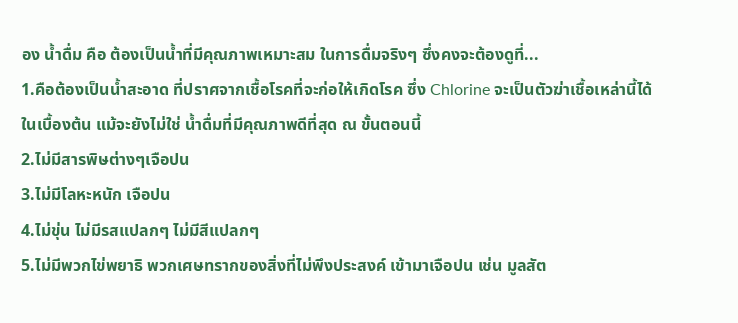อง น้ำดื่ม คือ ต้องเป็นน้ำที่มีคุณภาพเหมาะสม ในการดื่มจริงๆ ซึ่งคงจะต้องดูที่...
1.คือต้องเป็นน้ำสะอาด ที่ปราศจากเชื้อโรคที่จะก่อให้เกิดโรค ซึ่ง Chlorine จะเป็นตัวฆ่าเชื้อเหล่านี้ได้ ในเบื้องต้น แม้จะยังไม่ใช่ น้ำดื่มที่มีคุณภาพดีที่สุด ณ ขั้นตอนนี้
2.ไม่มีสารพิษต่างๆเจือปน
3.ไม่มีโลหะหนัก เจือปน
4.ไม่ขุ่น ไม่มีรสแปลกๆ ไม่มีสีแปลกๆ
5.ไม่มีพวกไข่พยาธิ พวกเศษทรากของสิ่งที่ไม่พึงประสงค์ เข้ามาเจือปน เช่น มูลสัต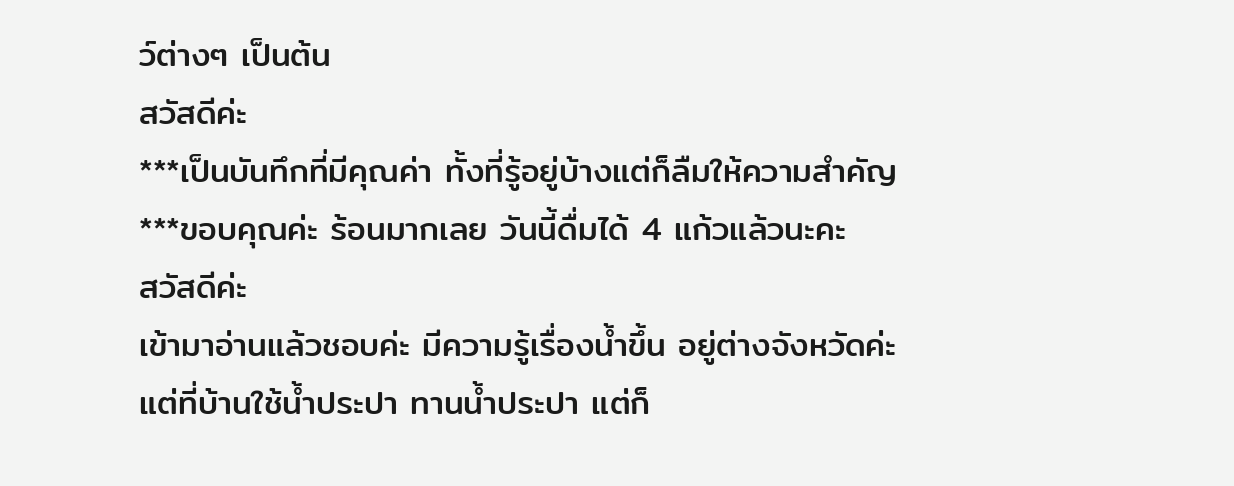ว์ต่างๆ เป็นต้น
สวัสดีค่ะ
***เป็นบันทึกที่มีคุณค่า ทั้งที่รู้อยู่บ้างแต่ก็ลืมให้ความสำคัญ
***ขอบคุณค่ะ ร้อนมากเลย วันนี้ดื่มได้ 4 แก้วแล้วนะคะ
สวัสดีค่ะ
เข้ามาอ่านแล้วชอบค่ะ มีความรู้เรื่องน้ำขึ้น อยู่ต่างจังหวัดค่ะ แต่ที่บ้านใช้น้ำประปา ทานน้ำประปา แต่ก็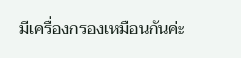มีเครื่องกรองเหมือนกันค่ะ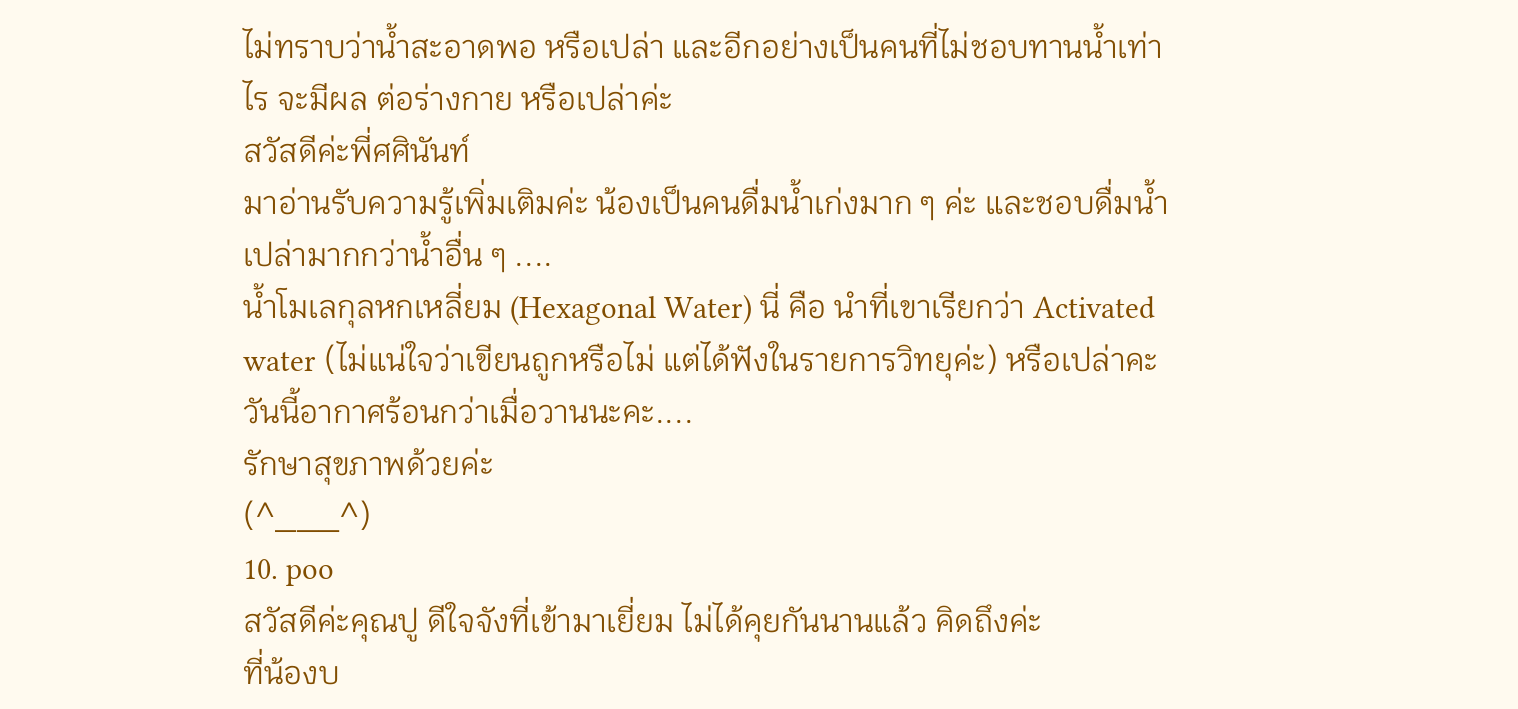ไม่ทราบว่าน้ำสะอาดพอ หรือเปล่า และอีกอย่างเป็นคนที่ไม่ชอบทานน้ำเท่าไร จะมีผล ต่อร่างกาย หรือเปล่าค่ะ
สวัสดีค่ะพี่ศศินันท์
มาอ่านรับความรู้เพิ่มเติมค่ะ น้องเป็นคนดื่มน้ำเก่งมาก ๆ ค่ะ และชอบดื่มน้ำเปล่ามากกว่าน้ำอื่น ๆ ....
น้ำโมเลกุลหกเหลี่ยม (Hexagonal Water) นี่ คือ นำที่เขาเรียกว่า Activated water (ไม่แน่ใจว่าเขียนถูกหรือไม่ แต่ได้ฟังในรายการวิทยุค่ะ) หรือเปล่าคะ
วันนี้อากาศร้อนกว่าเมื่อวานนะคะ....
รักษาสุขภาพด้วยค่ะ
(^___^)
10. poo
สวัสดีค่ะคุณปู ดีใจจังที่เข้ามาเยี่ยม ไม่ได้คุยกันนานแล้ว คิดถึงค่ะ
ที่น้องบ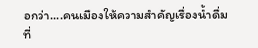อกว่า....คนเมืองให้ความสำคัญเรื่องน้ำดื่มที่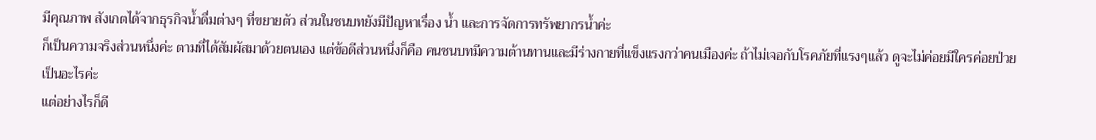มีคุณภาพ สังเกตได้จากธุรกิจน้ำดื่มต่างๆ ที่ขยายตัว ส่วนในชนบทยังมีปัญหาเรื่อง น้ำ และการจัดการทรัพยากรน้ำค่ะ
ก็เป็นความจริงส่วนหนึ่งค่ะ ตามที่ได้สัมผัสมาด้วยตนเอง แต่ข้อดีส่วนหนึ่งก็คือ คนชนบทมีความต้านทานและมีร่างกายที่แข็งแรงกว่าคนเมืองค่ะ ถ้าไม่เจอกับโรคภัยที่แรงๆแล้ว ดูจะไม่ค่อยมีใครค่อยป่วยเป็นอะไรค่ะ
แต่อย่างไรก็ดี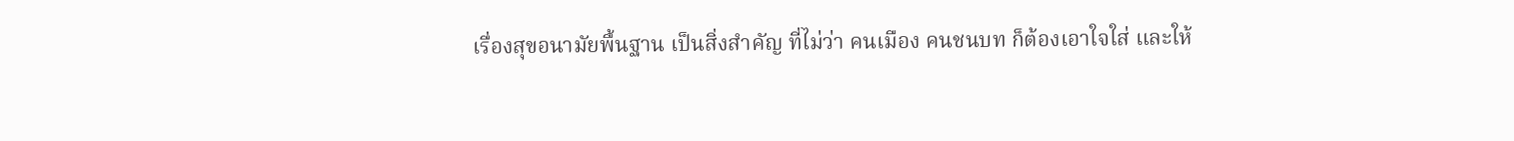เรื่องสุขอนามัยพื้นฐาน เป็นสิ่งสำคัญ ที่ไม่ว่า คนเมือง คนชนบท ก็ต้องเอาใจใส่ และให้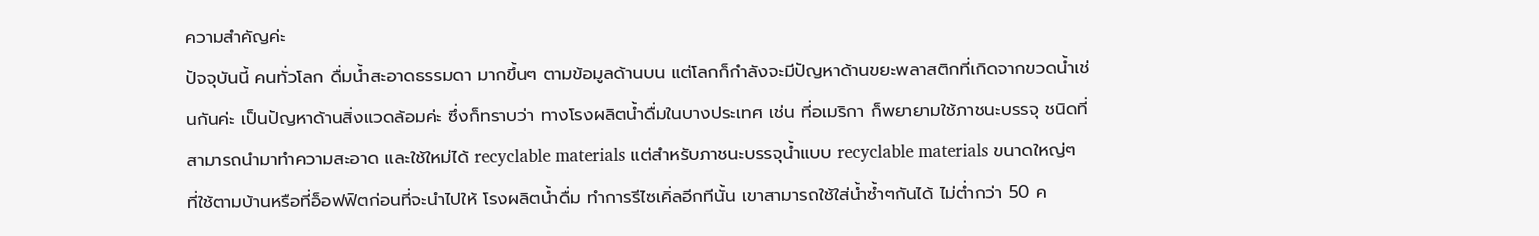ความสำคัญค่ะ
ปัจจุบันนี้ คนทั่วโลก ดื่มน้ำสะอาดธรรมดา มากขึ้นๆ ตามข้อมูลด้านบน แต่โลกก็กำลังจะมีปัญหาด้านขยะพลาสติกที่เกิดจากขวดน้ำเช่นกันค่ะ เป็นปัญหาด้านสิ่งแวดล้อมค่ะ ซึ่งก็ทราบว่า ทางโรงผลิตน้ำดื่มในบางประเทศ เช่น ที่อเมริกา ก็พยายามใช้ภาชนะบรรจุ ชนิดที่สามารถนำมาทำความสะอาด และใช้ใหม่ได้ recyclable materials แต่สำหรับภาชนะบรรจุน้ำแบบ recyclable materials ขนาดใหญ่ๆ ที่ใช้ตามบ้านหรือที่อ็อฟฟิตก่อนที่จะนำไปให้ โรงผลิตน้ำดื่ม ทำการรีไซเคิ่ลอีกทีนั้น เขาสามารถใช้ใส่น้ำซ้ำๆกันได้ ไม่ต่ำกว่า 50 ค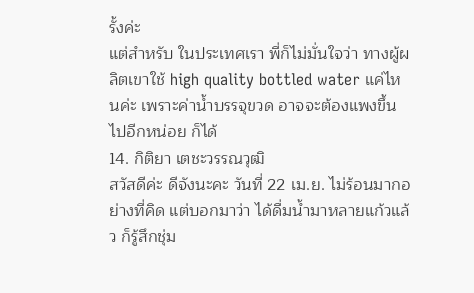รั้งค่ะ
แต่สำหรับ ในประเทศเรา พี่ก็ไม่มั่นใจว่า ทางผู้ผลิตเขาใช้ high quality bottled water แค่ไหนค่ะ เพราะค่าน้ำบรรจุขวด อาจจะต้องแพงขึ้นไปอีกหน่อย ก็ได้
14. กิติยา เตชะวรรณวุฒิ
สวัสดีค่ะ ดีจังนะคะ วันที่ 22 เม.ย. ไม่ร้อนมากอย่างที่คิด แต่บอกมาว่า ได้ดื่มน้ำมาหลายแก้วแล้ว ก็รู้สึกชุ่ม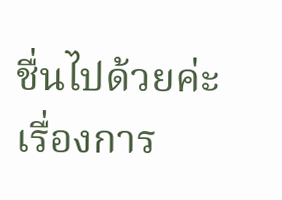ชื่นไปด้วยค่ะ
เรื่องการ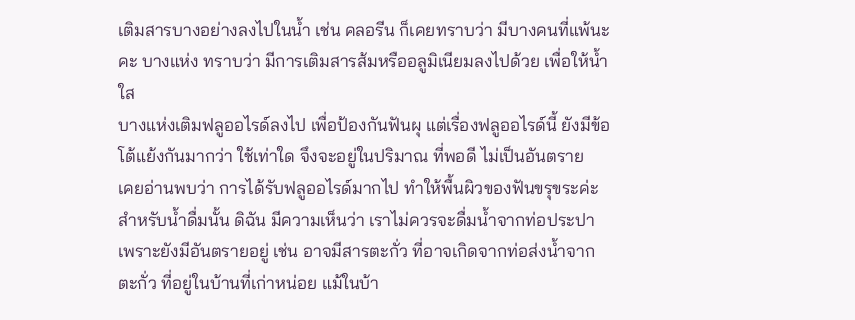เติมสารบางอย่างลงไปในน้ำ เช่น คลอรีน ก็เคยทราบว่า มีบางคนที่แพ้นะคะ บางแห่ง ทราบว่า มีการเติมสารส้มหรืออลูมิเนียมลงไปด้วย เพื่อให้น้ำใส
บางแห่งเติมฟลูออไรด์ลงไป เพื่อป้องกันฟันผุ แต่เรื่องฟลูออไรด์นี้ ยังมีข้อโต้แย้งกันมากว่า ใช้เท่าใด จึงจะอยู่ในปริมาณ ที่พอดี ไม่เป็นอันตราย
เคยอ่านพบว่า การได้รับฟลูออไรด์มากไป ทำให้พื้นผิวของฟันขรุขระค่ะ
สำหรับน้ำดื่มนั้น ดิฉัน มีความเห็นว่า เราไม่ควรจะดื่มน้ำจากท่อประปา เพราะยังมีอันตรายอยู่ เช่น อาจมีสารตะกั่ว ที่อาจเกิดจากท่อส่งน้ำจากตะกั่ว ที่อยู่ในบ้านที่เก่าหน่อย แม้ในบ้า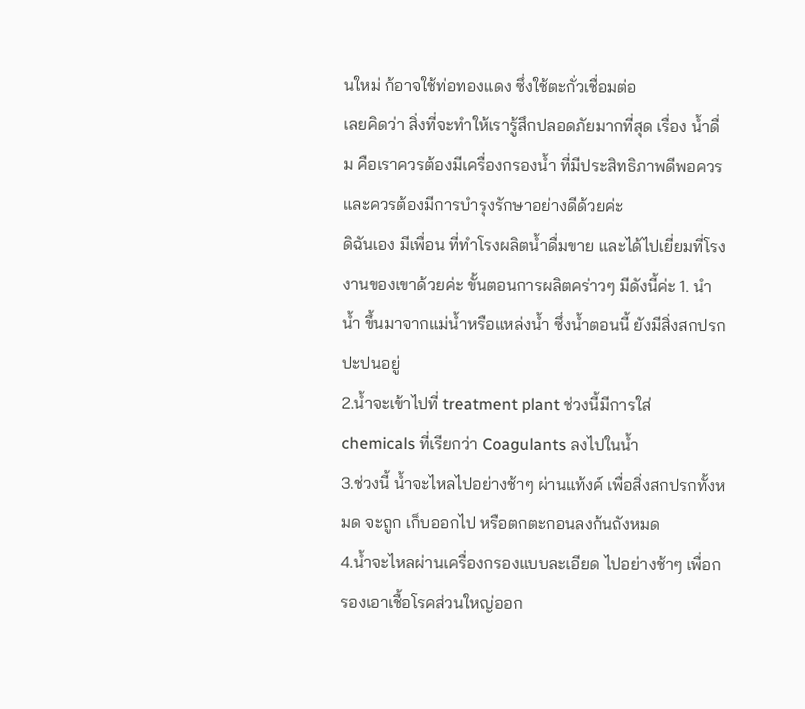นใหม่ ก้อาจใช้ท่อทองแดง ซึ่งใช้ตะกั่วเชื่อมต่อ
เลยคิดว่า สิ่งที่จะทำให้เรารู้สึกปลอดภัยมากที่สุด เรื่อง น้ำดื่ม คือเราควรต้องมีเครื่องกรองน้ำ ที่มีประสิทธิภาพดีพอควร และควรต้องมีการบำรุงรักษาอย่างดีด้วยค่ะ
ดิฉันเอง มีเพื่อน ที่ทำโรงผลิตน้ำดื่มขาย และได้ไปเยี่ยมที่โรงงานของเขาด้วยค่ะ ขั้นตอนการผลิตคร่าวๆ มีดังนี้ค่ะ 1. นำน้ำ ขึ้นมาจากแม่น้ำหรือแหล่งน้ำ ซึ่งน้ำตอนนี้ ยังมีสิ่งสกปรกปะปนอยู่
2.น้ำจะเข้าไปที่ treatment plant ช่วงนี้มีการใส่ chemicals ที่เรียกว่า Coagulants ลงไปในน้ำ
3.ช่วงนี้ น้ำจะไหลไปอย่างช้าๆ ผ่านแท้งค์ เพื่อสิ่งสกปรกทั้งหมด จะถูก เก็บออกไป หรือตกตะกอนลงก้นถังหมด
4.น้ำจะไหลผ่านเครื่องกรองแบบละเอียด ไปอย่างช้าๆ เพื่อกรองเอาเชื้อโรคส่วนใหญ่ออก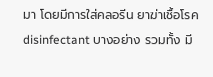มา โดยมีการใส่คลอรีน ยาฆ่าเชื้อโรค disinfectant บางอย่าง รวมทั้ง มี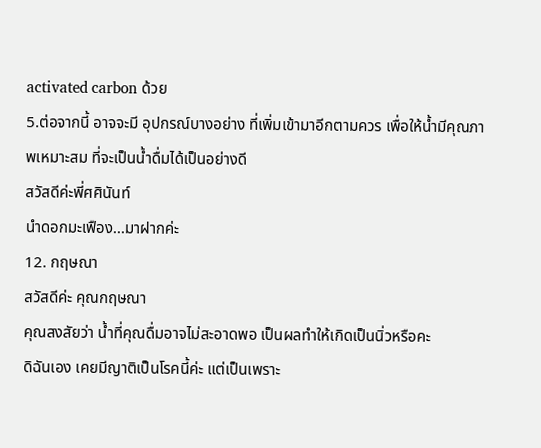activated carbon ด้วย
5.ต่อจากนี้ อาจจะมี อุปกรณ์บางอย่าง ที่เพิ่มเข้ามาอีกตามควร เพื่อให้น้ำมีคุณภาพเหมาะสม ที่จะเป็นน้ำดื่มได้เป็นอย่างดี
สวัสดีค่ะพี่ศศินันท์
นำดอกมะเฟือง...มาฝากค่ะ
12. กฤษณา
สวัสดีค่ะ คุณกฤษณา
คุณสงสัยว่า น้ำที่คุณดื่มอาจไม่สะอาดพอ เป็นผลทำให้เกิดเป็นนิ่วหรือคะ
ดิฉันเอง เคยมีญาติเป็นโรคนี้ค่ะ แต่เป็นเพราะ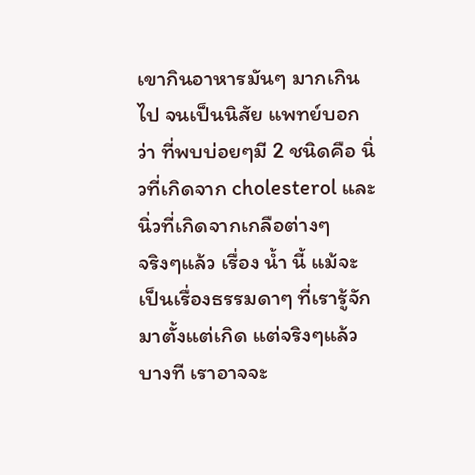เขากินอาหารมันๆ มากเกินไป จนเป็นนิสัย แพทย์บอกว่า ที่พบบ่อยๆมี 2 ชนิดคือ นิ่วที่เกิดจาก cholesterol และนิ่วที่เกิดจากเกลือต่างๆ
จริงๆแล้ว เรื่อง น้ำ นี้ แม้จะเป็นเรื่องธรรมดาๆ ที่เรารู้จักมาตั้งแต่เกิด แต่จริงๆแล้ว บางที เราอาจจะ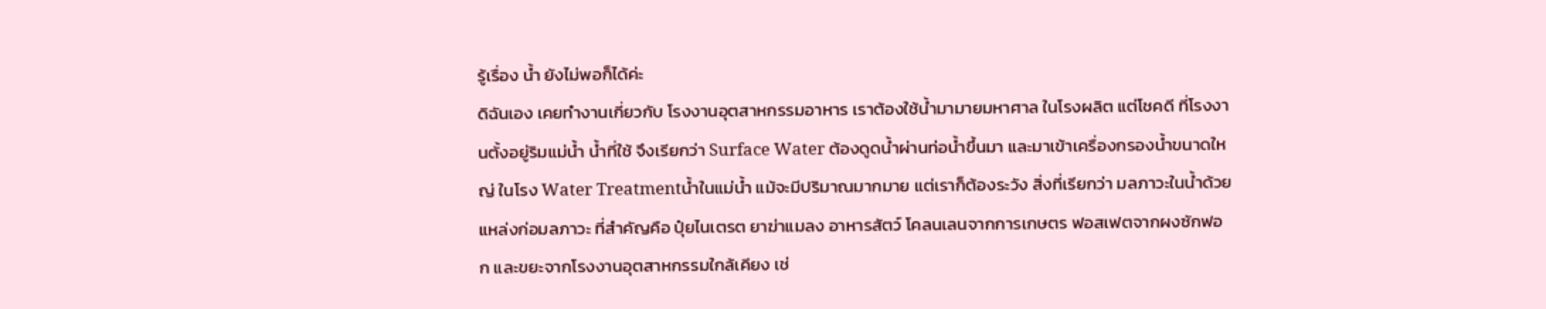รู้เรื่อง น้ำ ยังไม่พอก็ได้ค่ะ
ดิฉันเอง เคยทำงานเกี่ยวกับ โรงงานอุตสาหกรรมอาหาร เราต้องใช้น้ำมามายมหาศาล ในโรงผลิต แต่โชคดี ที่โรงงานตั้งอยู่ริมแม่น้ำ น้ำที่ใช้ จึงเรียกว่า Surface Water ต้องดูดน้ำผ่านท่อน้ำขึ้นมา และมาเข้าเครื่องกรองน้ำขนาดใหญ่ ในโรง Water Treatmentน้ำในแม่น้ำ แม้จะมีปริมาณมากมาย แต่เราก็ต้องระวัง สิ่งที่เรียกว่า มลภาวะในน้ำด้วย
แหล่งก่อมลภาวะ ที่สำคัญคือ ปุ๋ยไนเตรต ยาฆ่าแมลง อาหารสัตว์ โคลนเลนจากการเกษตร ฟอสเฟตจากผงซักฟอก และขยะจากโรงงานอุตสาหกรรมใกล้เคียง เช่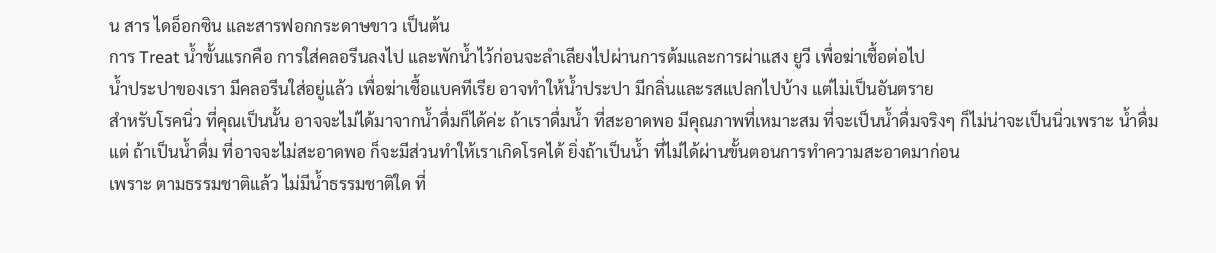น สาร ไดอ็อกซิน และสารฟอกกระดาษขาว เป็นต้น
การ Treat น้ำขั้นแรกคือ การใส่คลอรีนลงไป และพักน้ำไว้ก่อนจะลำเลียงไปผ่านการต้มและการผ่าแสง ยูวี เพื่อฆ่าเชื้อต่อไป
น้ำประปาของเรา มีคลอรีนใส่อยู่แล้ว เพื่อฆ่าเชื้อแบคทีเรีย อาจทำให้น้ำประปา มีกลิ่นและรสแปลกไปบ้าง แต่ไม่เป็นอันตราย
สำหรับโรคนิ่ว ที่คุณเป็นนั้น อาจจะไม่ได้มาจากน้ำดื่มก็ได้ค่ะ ถ้าเราดื่มน้ำ ที่สะอาดพอ มีคุณภาพที่เหมาะสม ที่จะเป็นน้ำดื่มจริงๆ ก็ไม่น่าจะเป็นนิ่วเพราะ น้ำดื่ม
แต่ ถ้าเป็นน้ำดื่ม ที่อาจจะไม่สะอาดพอ ก็จะมีส่วนทำให้เราเกิดโรคได้ ยิ่งถ้าเป็นน้ำ ที่ไม่ได้ผ่านขั้นตอนการทำความสะอาดมาก่อน
เพราะ ตามธรรมชาติแล้ว ไม่มีน้ำธรรมชาติใด ที่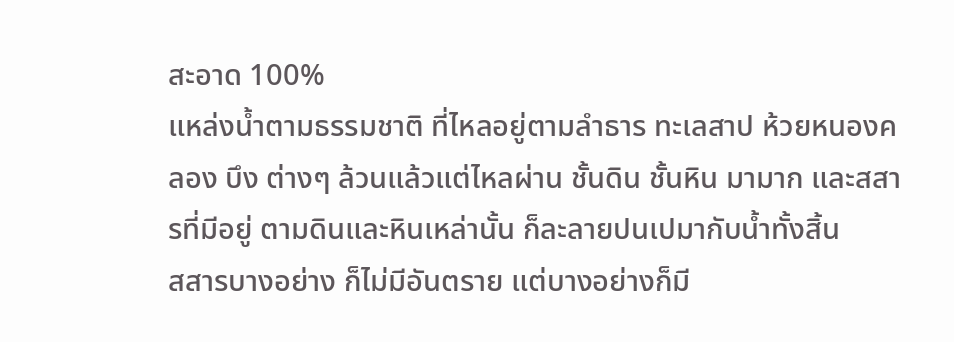สะอาด 100%
แหล่งน้ำตามธรรมชาติ ที่ไหลอยู่ตามลำธาร ทะเลสาป ห้วยหนองคลอง บึง ต่างๆ ล้วนแล้วแต่ไหลผ่าน ชั้นดิน ชั้นหิน มามาก และสสารที่มีอยู่ ตามดินและหินเหล่านั้น ก็ละลายปนเปมากับน้ำทั้งสิ้น
สสารบางอย่าง ก็ไม่มีอันตราย แต่บางอย่างก็มี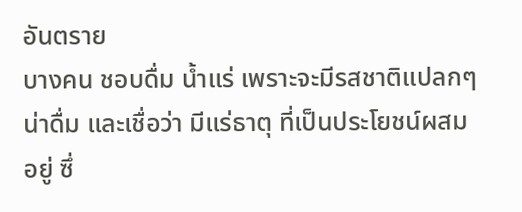อันตราย
บางคน ชอบดื่ม น้ำแร่ เพราะจะมีรสชาติแปลกๆ น่าดื่ม และเชื่อว่า มีแร่ธาตุ ที่เป็นประโยชน์ผสมอยู่ ซึ่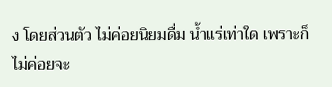ง โดยส่วนตัว ไม่ค่อยนิยมดื่ม น้ำแร่เท่าใด เพราะก็ไม่ค่อยจะ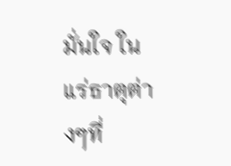มั่นใจ ในแร่ธาตุต่างๆที่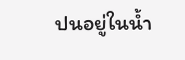ปนอยู่ในน้ำ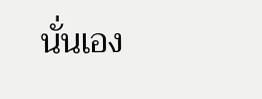นั่นเอง